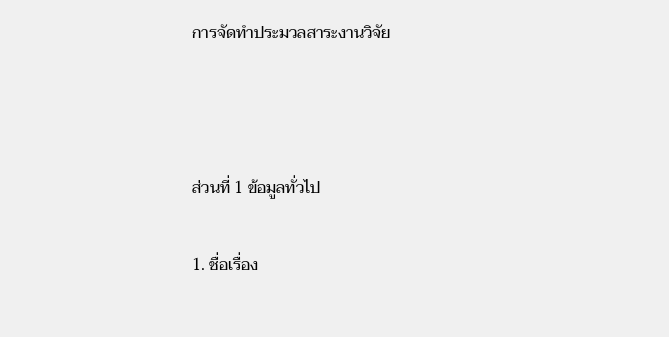การจัดทำประมวลสาระงานวิจัย



ส่วนที่ 1 ข้อมูลทั่วไป

1. ชื่อเรื่อง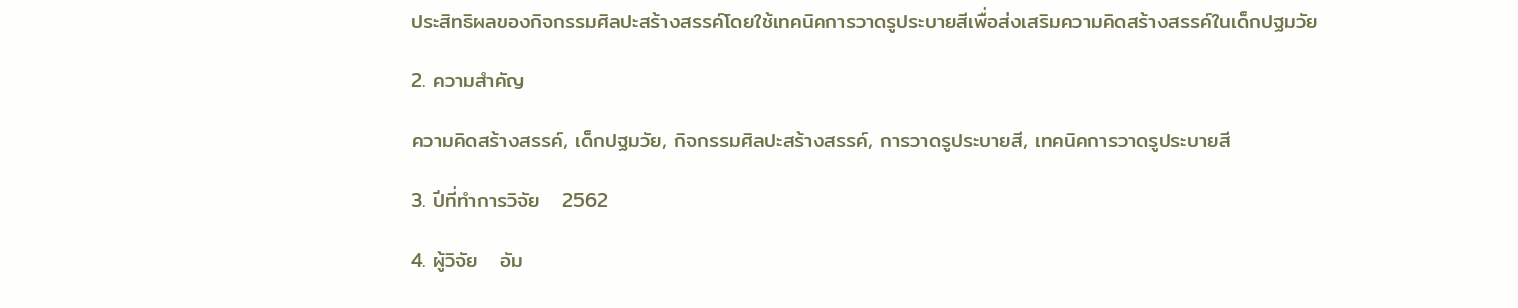ประสิทธิผลของกิจกรรมศิลปะสร้างสรรค์โดยใช้เทคนิคการวาดรูประบายสีเพื่อส่งเสริมความคิดสร้างสรรค์ในเด็กปฐมวัย

2. ความสำคัญ

ความคิดสร้างสรรค์, เด็กปฐมวัย, กิจกรรมศิลปะสร้างสรรค์, การวาดรูประบายสี, เทคนิคการวาดรูประบายสี

3. ปีที่ทำการวิจัย   2562

4. ผู้วิจัย   อัม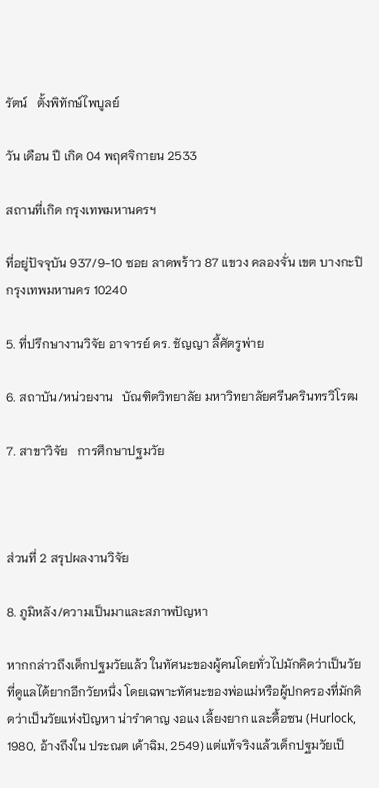รัตน์   ตั้งพิทักษ์ไพบูลย์

วัน เดือน ปี เกิด 04 พฤศจิกายน 2533

สถานที่เกิด กรุงเทพมหานครฯ

ที่อยู่ปัจจุบัน 937/9-10 ซอย ลาดพร้าว 87 แขวง คลองจั่น เขต บางกะปิ กรุงเทพมหานคร 10240

5. ที่ปรึกษางานวิจัย อาจารย์ ดร. ชัญญา ลี้ศัตรูพ่าย

6. สถาบัน/หน่วยงาน   บัณฑิตวิทยาลัย มหาวิทยาลัยศรีนครินทรวิโรฒ

7. สาขาวิจัย   การศึกษาปฐมวัย



ส่วนที่ 2 สรุปผลงานวิจัย

8. ภูมิหลัง/ความเป็นมาและสภาพปัญหา

หากกล่าวถึงเด็กปฐมวัยแล้ว ในทัศนะของผู้คนโดยทั่วไปมักคิดว่าเป็นวัยที่ดูแลได้ยากอีกวัยหนึ่ง โดยเฉพาะทัศนะของพ่อแม่หรือผู้ปกครองที่มักคิดว่าเป็นวัยแห่งปัญหา น่ารำคาญ งอแง เลี้ยงยาก และดื้อซน (Hurlock, 1980, อ้างถึงใน ประณต เค้าฉิม, 2549) แต่แท้จริงแล้วเด็กปฐมวัยเป็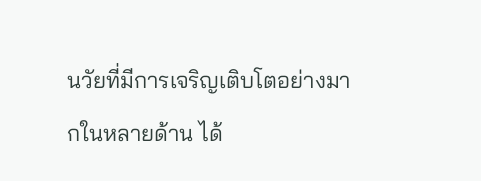นวัยที่มีการเจริญเติบโตอย่างมากในหลายด้าน ได้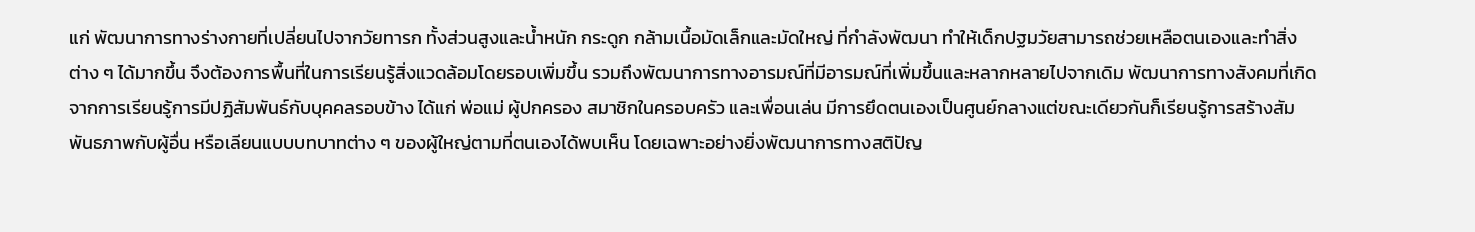แก่ พัฒนาการทางร่างกายที่เปลี่ยนไปจากวัยทารก ทั้งส่วนสูงและน้ำหนัก กระดูก กล้ามเนื้อมัดเล็กและมัดใหญ่ ที่กำลังพัฒนา ทำให้เด็กปฐมวัยสามารถช่วยเหลือตนเองและทำสิ่งต่าง ๆ ได้มากขึ้น จึงต้องการพื้นที่ในการเรียนรู้สิ่งแวดล้อมโดยรอบเพิ่มขึ้น รวมถึงพัฒนาการทางอารมณ์ที่มีอารมณ์ที่เพิ่มขึ้นและหลากหลายไปจากเดิม พัฒนาการทางสังคมที่เกิดจากการเรียนรู้การมีปฏิสัมพันธ์กับบุคคลรอบข้าง ได้แก่ พ่อแม่ ผู้ปกครอง สมาชิกในครอบครัว และเพื่อนเล่น มีการยึดตนเองเป็นศูนย์กลางแต่ขณะเดียวกันก็เรียนรู้การสร้างสัมพันธภาพกับผู้อื่น หรือเลียนแบบบทบาทต่าง ๆ ของผู้ใหญ่ตามที่ตนเองได้พบเห็น โดยเฉพาะอย่างยิ่งพัฒนาการทางสติปัญ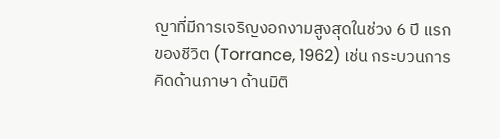ญาที่มีการเจริญงอกงามสูงสุดในช่วง 6 ปี แรกของชีวิต (Torrance, 1962) เช่น กระบวนการคิดด้านภาษา ด้านมิติ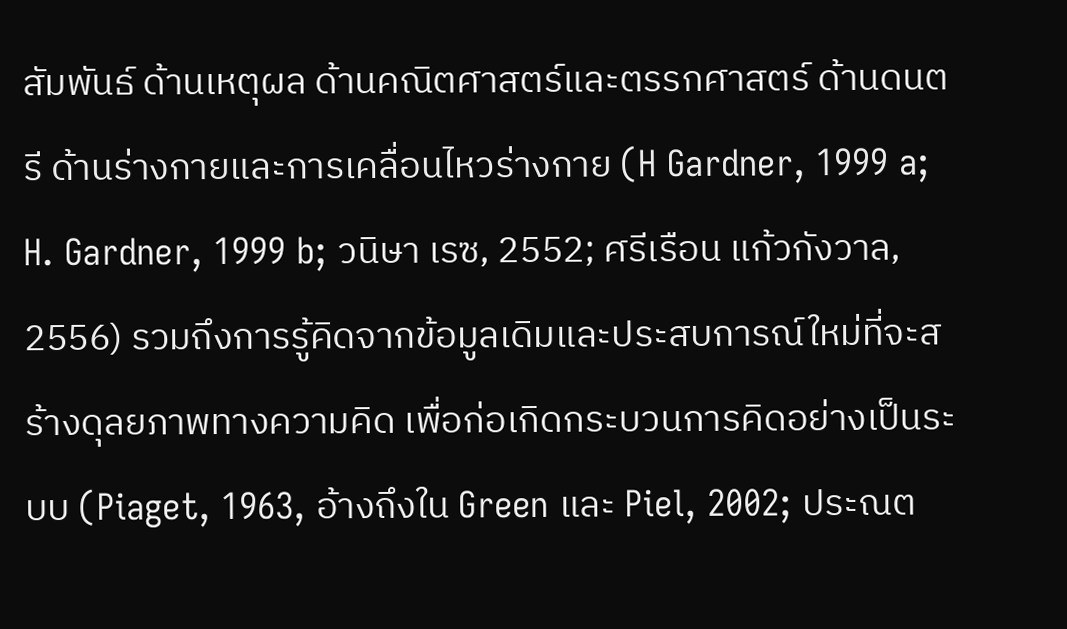สัมพันธ์ ด้านเหตุผล ด้านคณิตศาสตร์และตรรกศาสตร์ ด้านดนตรี ด้านร่างกายและการเคลื่อนไหวร่างกาย (H Gardner, 1999 a; H. Gardner, 1999 b; วนิษา เรซ, 2552; ศรีเรือน แก้วกังวาล, 2556) รวมถึงการรู้คิดจากข้อมูลเดิมและประสบการณ์ใหม่ที่จะสร้างดุลยภาพทางความคิด เพื่อก่อเกิดกระบวนการคิดอย่างเป็นระบบ (Piaget, 1963, อ้างถึงใน Green และ Piel, 2002; ประณต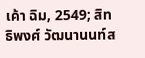เค้า ฉิม, 2549; สิทธิพงศ์ วัฒนานนท์ส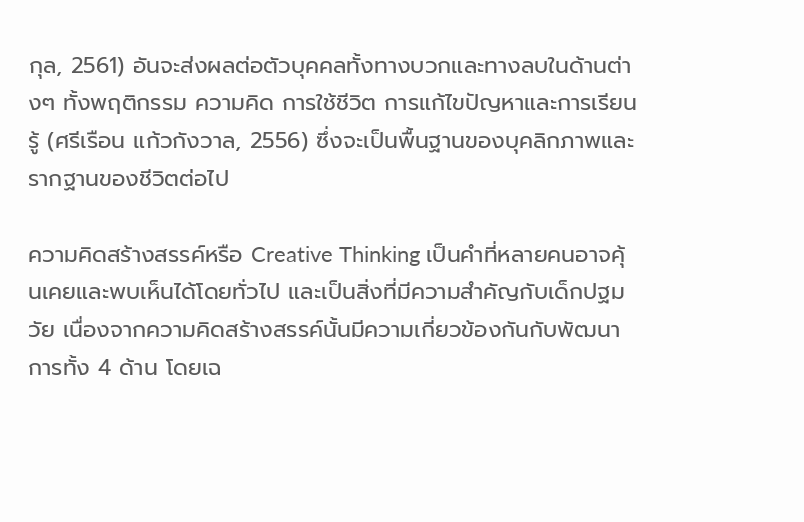กุล, 2561) อันจะส่งผลต่อตัวบุคคลทั้งทางบวกและทางลบในด้านต่างๆ ทั้งพฤติกรรม ความคิด การใช้ชีวิต การแก้ไขปัญหาและการเรียนรู้ (ศรีเรือน แก้วกังวาล, 2556) ซึ่งจะเป็นพื้นฐานของบุคลิกภาพและรากฐานของชีวิตต่อไป

ความคิดสร้างสรรค์หรือ Creative Thinking เป็นคำที่หลายคนอาจคุ้นเคยและพบเห็นได้โดยทั่วไป และเป็นสิ่งที่มีความสำคัญกับเด็กปฐมวัย เนื่องจากความคิดสร้างสรรค์นั้นมีความเกี่ยวข้องกันกับพัฒนาการทั้ง 4 ด้าน โดยเฉ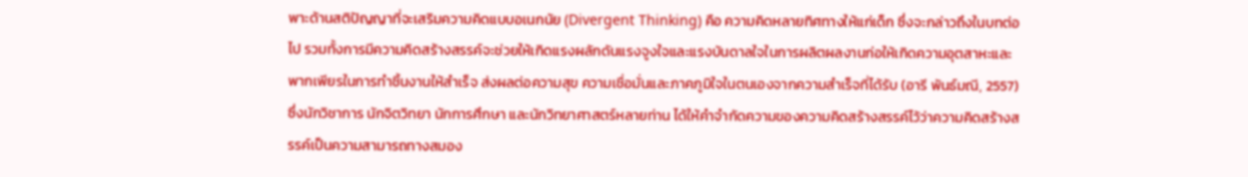พาะด้านสติปัญญาที่จะเสริมความคิดแบบอเนกนัย (Divergent Thinking) คือ ความคิดหลายทิศทางให้แก่เด็ก ซึ่งจะกล่าวถึงในบทต่อไป รวมทั้งการมีความคิดสร้างสรรค์จะช่วยให้เกิดแรงผลักดันแรงจูงใจและแรงบันดาลใจในการผลิตผลงานก่อให้เกิดความอุตสาหะและพากเพียรในการทำชิ้นงานให้สำเร็จ ส่งผลต่อความสุข ความเชื่อมั่นและภาคภูมิใจในตนเองจากความสำเร็จที่ได้รับ (อารี พันธ์มณี, 2557) ซึ่งนักวิชาการ นักจิตวิทยา นักการศึกษา และนักวิทยาศาสตร์หลายท่าน ได้ให้คำจำกัดความของความคิดสร้างสรรค์ไว้ว่าความคิดสร้างสรรค์เป็นความสามารถทางสมอง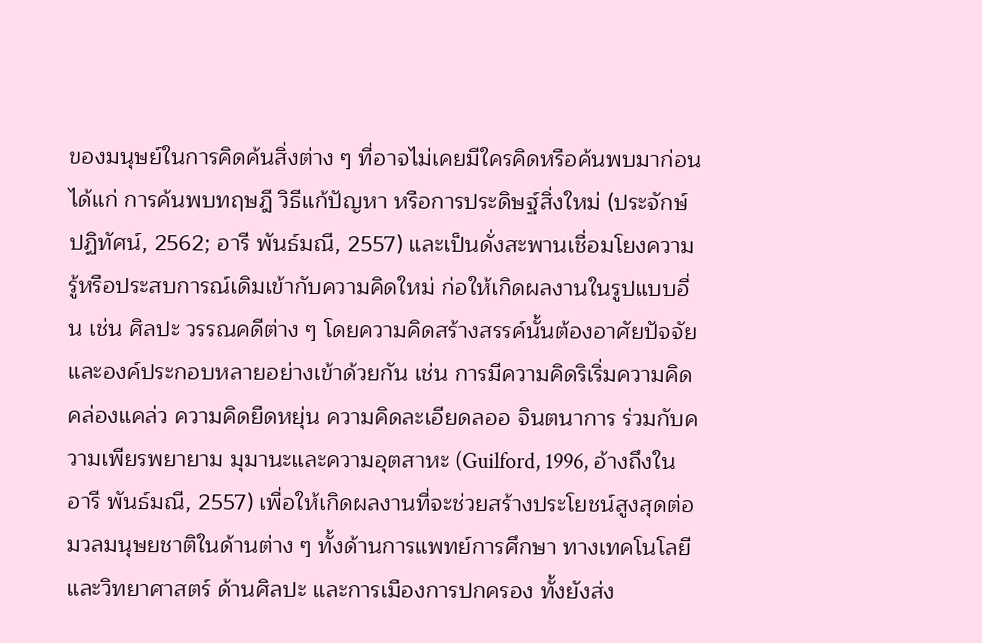ของมนุษย์ในการคิดค้นสิ่งต่าง ๆ ที่อาจไม่เคยมีใครคิดหรือค้นพบมาก่อน ได้แก่ การค้นพบทฤษฎี วิธีแก้ปัญหา หรือการประดิษฐ์สิ่งใหม่ (ประจักษ์ ปฏิทัศน์, 2562; อารี พันธ์มณี, 2557) และเป็นดั่งสะพานเชื่อมโยงความรู้หรือประสบการณ์เดิมเข้ากับความคิดใหม่ ก่อให้เกิดผลงานในรูปแบบอื่น เช่น ศิลปะ วรรณคดีต่าง ๆ โดยความคิดสร้างสรรค์นั้นต้องอาศัยปัจจัยและองค์ประกอบหลายอย่างเข้าด้วยกัน เช่น การมีความคิดริเริ่มความคิดคล่องแคล่ว ความคิดยืดหยุ่น ความคิดละเอียดลออ จินตนาการ ร่วมกับความเพียรพยายาม มุมานะและความอุตสาหะ (Guilford, 1996, อ้างถึงใน อารี พันธ์มณี, 2557) เพื่อให้เกิดผลงานที่จะช่วยสร้างประโยชน์สูงสุดต่อมวลมนุษยชาติในด้านต่าง ๆ ทั้งด้านการแพทย์การศึกษา ทางเทคโนโลยีและวิทยาศาสตร์ ด้านศิลปะ และการเมืองการปกครอง ทั้งยังส่ง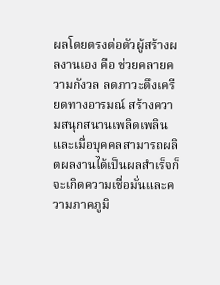ผลโดยตรงต่อตัวผู้สร้างผลงานเอง คือ ช่วยคลายความกังวล ลดภาวะตึงเครียดทางอารมณ์ สร้างความสนุกสนานเพลิดเพลิน และเมื่อบุคคลสามารถผลิตผลงานได้เป็นผลสำเร็จก็จะเกิดความเชื่อมั่นและความภาคภูมิ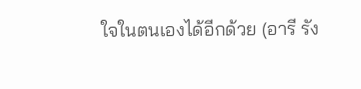ใจในตนเองได้อีกด้วย (อารี รัง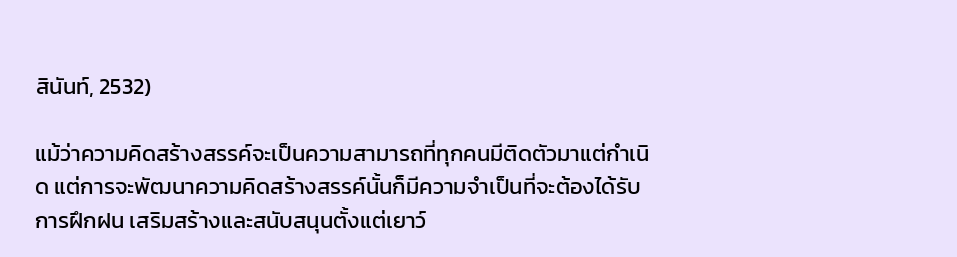สินันท์, 2532)

แม้ว่าความคิดสร้างสรรค์จะเป็นความสามารถที่ทุกคนมีติดตัวมาแต่กำเนิด แต่การจะพัฒนาความคิดสร้างสรรค์นั้นก็มีความจำเป็นที่จะต้องได้รับการฝึกฝน เสริมสร้างและสนับสนุนตั้งแต่เยาว์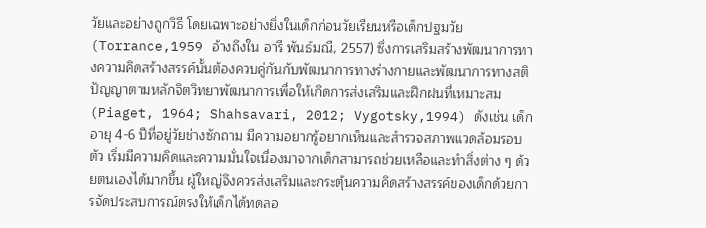วัยและอย่างถูกวิธี โดยเฉพาะอย่างยิ่งในเด็กก่อนวัยเรียนหรือเด็กปฐมวัย (Torrance,1959 อ้างถึงใน อารี พันธ์มณี, 2557) ซึ่งการเสริมสร้างพัฒนาการทางความคิดสร้างสรรค์นั้นต้องควบคู่กันกับพัฒนาการทางร่างกายและพัฒนาการทางสติปัญญาตามหลักจิตวิทยาพัฒนาการเพื่อให้เกิดการส่งเสริมและฝึกฝนที่เหมาะสม (Piaget, 1964; Shahsavari, 2012; Vygotsky,1994) ดังเช่น เด็กอายุ 4-6 ปีที่อยู่วัยช่างซักถาม มีความอยากรู้อยากเห็นและสำรวจสภาพแวดล้อมรอบตัว เริ่มมีความคิดและความมั่นใจเนื่องมาจากเด็กสามารถช่วยเหลือและทำสิ่งต่าง ๆ ด้วยตนเองได้มากขึ้น ผู้ใหญ่จึงควรส่งเสริมและกระตุ้นความคิดสร้างสรรค์ของเด็กด้วยการจัดประสบการณ์ตรงให้เด็กได้ทดลอ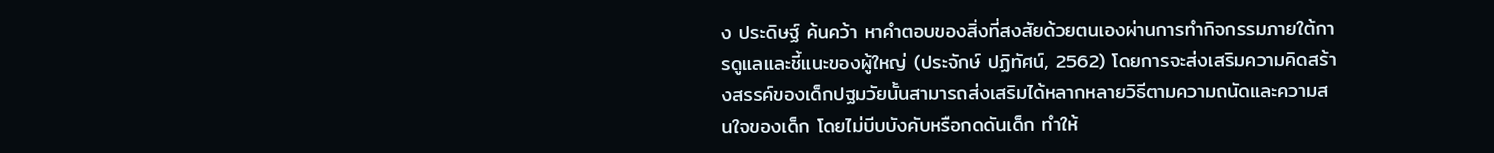ง ประดิษฐ์ ค้นคว้า หาคำตอบของสิ่งที่สงสัยด้วยตนเองผ่านการทำกิจกรรมภายใต้การดูแลและชี้แนะของผู้ใหญ่ (ประจักษ์ ปฏิทัศน์, 2562) โดยการจะส่งเสริมความคิดสร้างสรรค์ของเด็กปฐมวัยนั้นสามารถส่งเสริมได้หลากหลายวิธีตามความถนัดและความสนใจของเด็ก โดยไม่บีบบังคับหรือกดดันเด็ก ทำให้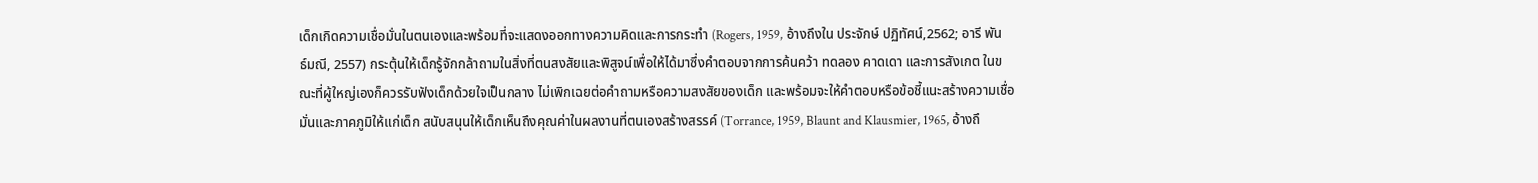เด็กเกิดความเชื่อมั่นในตนเองและพร้อมที่จะแสดงออกทางความคิดและการกระทำ (Rogers, 1959, อ้างถึงใน ประจักษ์ ปฏิทัศน์,2562; อารี พันธ์มณี, 2557) กระตุ้นให้เด็กรู้จักกล้าถามในสิ่งที่ตนสงสัยและพิสูจน์เพื่อให้ได้มาซึ่งคำตอบจากการค้นคว้า ทดลอง คาดเดา และการสังเกต ในขณะที่ผู้ใหญ่เองก็ควรรับฟังเด็กด้วยใจเป็นกลาง ไม่เพิกเฉยต่อคำถามหรือความสงสัยของเด็ก และพร้อมจะให้คำตอบหรือข้อชี้แนะสร้างความเชื่อมั่นและภาคภูมิให้แก่เด็ก สนับสนุนให้เด็กเห็นถึงคุณค่าในผลงานที่ตนเองสร้างสรรค์ (Torrance, 1959, Blaunt and Klausmier, 1965, อ้างถึ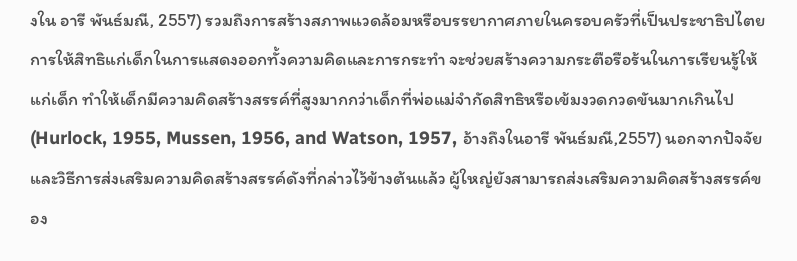งใน อารี พันธ์มณี, 2557) รวมถึงการสร้างสภาพแวดล้อมหรือบรรยากาศภายในครอบครัวที่เป็นประชาธิปไตย การให้สิทธิแก่เด็กในการแสดงออกทั้งความคิดและการกระทำ จะช่วยสร้างความกระตือรือร้นในการเรียนรู้ให้แก่เด็ก ทำให้เด็กมีความคิดสร้างสรรค์ที่สูงมากกว่าเด็กที่พ่อแม่จำกัดสิทธิหรือเข้มงวดกวดขันมากเกินไป (Hurlock, 1955, Mussen, 1956, and Watson, 1957, อ้างถึงในอารี พันธ์มณี,2557) นอกจากปัจจัยและวิธีการส่งเสริมความคิดสร้างสรรค์ดังที่กล่าวไว้ข้างต้นแล้ว ผู้ใหญ่ยังสามารถส่งเสริมความคิดสร้างสรรค์ของ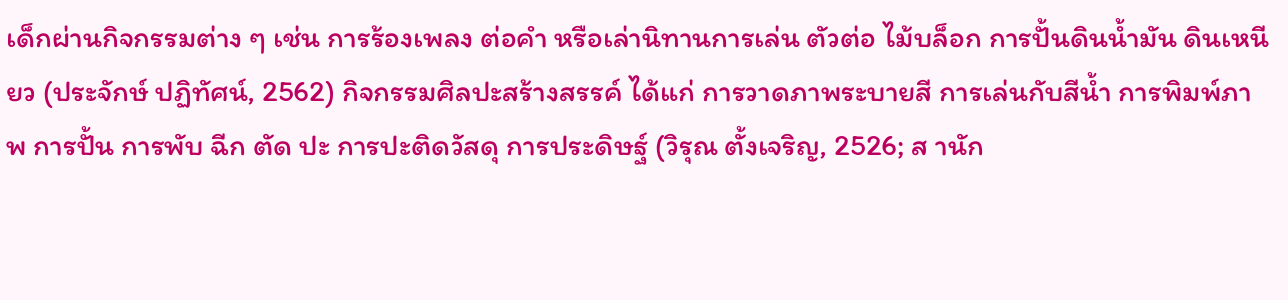เด็กผ่านกิจกรรมต่าง ๆ เช่น การร้องเพลง ต่อคำ หรือเล่านิทานการเล่น ตัวต่อ ไม้บล็อก การปั้นดินน้ำมัน ดินเหนียว (ประจักษ์ ปฏิทัศน์, 2562) กิจกรรมศิลปะสร้างสรรค์ ได้แก่ การวาดภาพระบายสี การเล่นกับสีน้ำ การพิมพ์ภาพ การปั้น การพับ ฉีก ตัด ปะ การปะติดวัสดุ การประดิษฐ์ (วิรุณ ตั้งเจริญ, 2526; ส านัก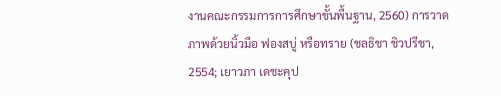งานคณะกรรมการการศึกษาขั้นพื้นฐาน, 2560) การวาดภาพด้วยนิ้วมือ ฟองสบู่ หรือทราย (ชลธิชา ชิวปรีชา, 2554; เยาวภา เดชะคุป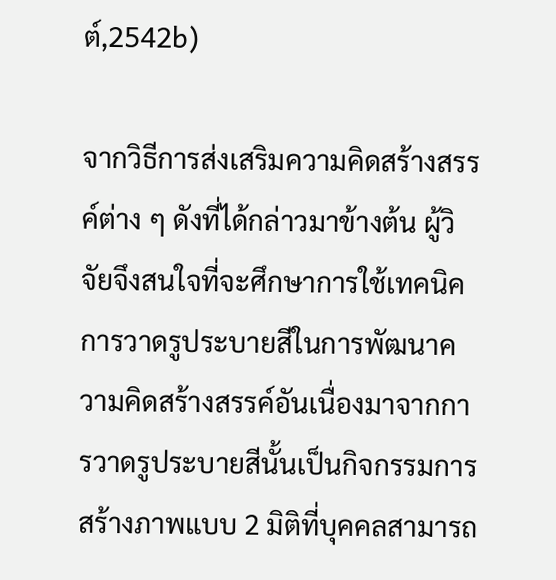ต์,2542b)

จากวิธีการส่งเสริมความคิดสร้างสรรค์ต่าง ๆ ดังที่ได้กล่าวมาข้างต้น ผู้วิจัยจึงสนใจที่จะศึกษาการใช้เทคนิคการวาดรูประบายสีในการพัฒนาความคิดสร้างสรรค์อันเนื่องมาจากการวาดรูประบายสีนั้นเป็นกิจกรรมการสร้างภาพแบบ 2 มิติที่บุคคลสามารถ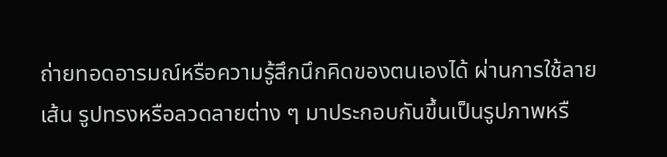ถ่ายทอดอารมณ์หรือความรู้สึกนึกคิดของตนเองได้ ผ่านการใช้ลายเส้น รูปทรงหรือลวดลายต่าง ๆ มาประกอบกันขึ้นเป็นรูปภาพหรื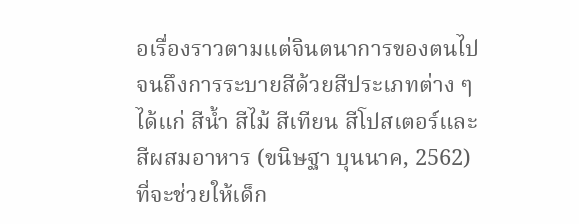อเรื่องราวตามแต่จินตนาการของตนไปจนถึงการระบายสีด้วยสีประเภทต่าง ๆ ได้แก่ สีน้ำ สีไม้ สีเทียน สีโปสเตอร์และสีผสมอาหาร (ขนิษฐา บุนนาค, 2562) ที่จะช่วยให้เด็ก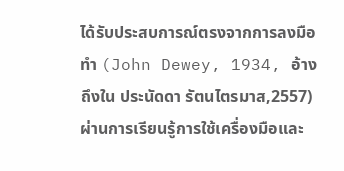ได้รับประสบการณ์ตรงจากการลงมือทำ (John Dewey, 1934, อ้างถึงใน ประนัดดา รัตนไตรมาส,2557) ผ่านการเรียนรู้การใช้เครื่องมือและ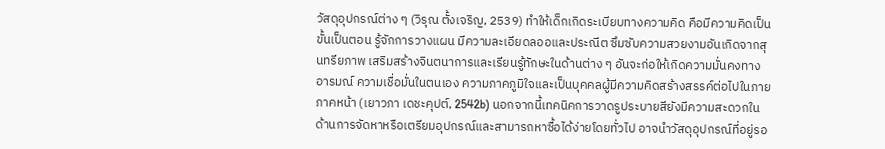วัสดุอุปกรณ์ต่าง ๆ (วิรุณ ตั้งเจริญ, 2539) ทำให้เด็กเกิดระเบียบทางความคิด คือมีความคิดเป็นขั้นเป็นตอน รู้จักการวางแผน มีความละเอียดลออและประณีต ซึมซับความสวยงามอันเกิดจากสุนทรียภาพ เสริมสร้างจินตนาการและเรียนรู้ทักษะในด้านต่าง ๆ อันจะก่อให้เกิดความมั่นคงทางอารมณ์ ความเชื่อมั่นในตนเอง ความภาคภูมิใจและเป็นบุคคลผู้มีความคิดสร้างสรรค์ต่อไปในภายภาคหน้า (เยาวภา เดชะคุปต์, 2542b) นอกจากนี้เทคนิคการวาดรูประบายสียังมีความสะดวกในด้านการจัดหาหรือเตรียมอุปกรณ์และสามารถหาซื้อได้ง่ายโดยทั่วไป อาจนำวัสดุอุปกรณ์ที่อยู่รอ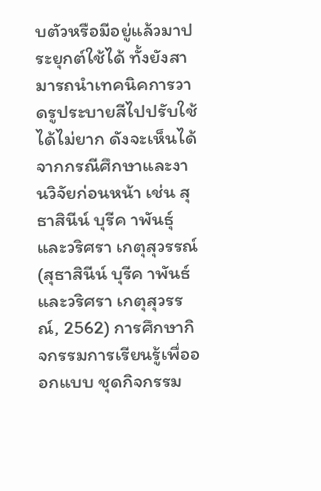บตัวหรือมีอยู่แล้วมาประยุกต์ใช้ได้ ทั้งยังสามารถนำเทคนิคการวาดรูประบายสีไปปรับใช้ได้ไม่ยาก ดังจะเห็นได้จากกรณีศึกษาและงานวิจัยก่อนหน้า เช่น สุธาสินีน์ บุรีค าพันธุ์และวริศรา เกตุสุวรรณ์ (สุธาสินีน์ บุรีค าพันธ์ และวริศรา เกตุสุวรรณ์, 2562) การศึกษากิจกรรมการเรียนรู้เพื่อออกแบบ ชุดกิจกรรม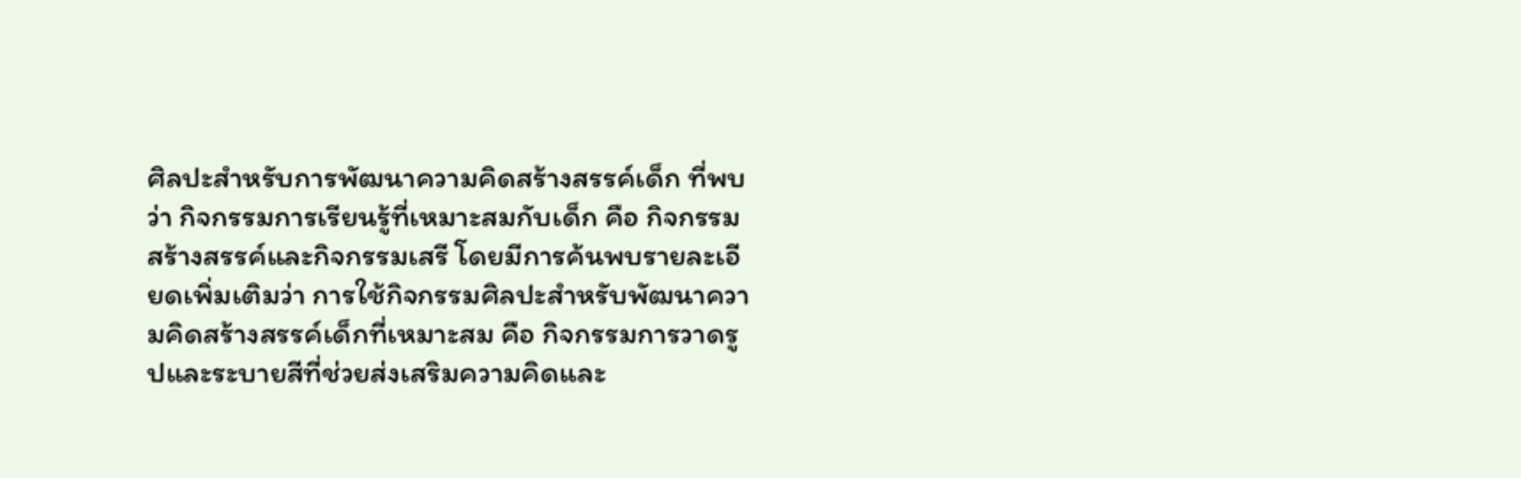ศิลปะสำหรับการพัฒนาความคิดสร้างสรรค์เด็ก ที่พบว่า กิจกรรมการเรียนรู้ที่เหมาะสมกับเด็ก คือ กิจกรรมสร้างสรรค์และกิจกรรมเสรี โดยมีการค้นพบรายละเอียดเพิ่มเติมว่า การใช้กิจกรรมศิลปะสำหรับพัฒนาความคิดสร้างสรรค์เด็กที่เหมาะสม คือ กิจกรรมการวาดรูปและระบายสีที่ช่วยส่งเสริมความคิดและ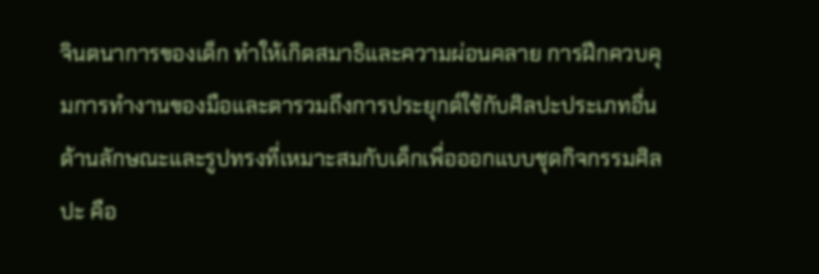จินตนาการของเด็ก ทำให้เกิดสมาธิและความผ่อนคลาย การฝึกควบคุมการทำงานของมือและตารวมถึงการประยุกต์ใช้กับศิลปะประเภทอื่น ด้านลักษณะและรูปทรงที่เหมาะสมกับเด็กเพื่อออกแบบชุดกิจกรรมศิลปะ คือ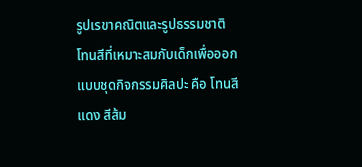รูปเรขาคณิตและรูปธรรมชาติ โทนสีที่เหมาะสมกับเด็กเพื่อออกแบบชุดกิจกรรมศิลปะ คือ โทนสีแดง สีส้ม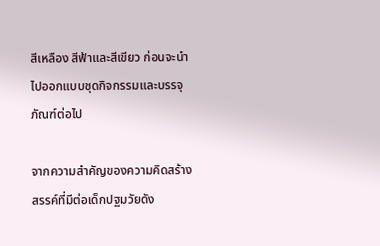สีเหลือง สีฟ้าและสีเขียว ก่อนจะนำไปออกแบบชุดกิจกรรมและบรรจุภัณฑ์ต่อไป

จากความสำคัญของความคิดสร้างสรรค์ที่มีต่อเด็กปฐมวัยดัง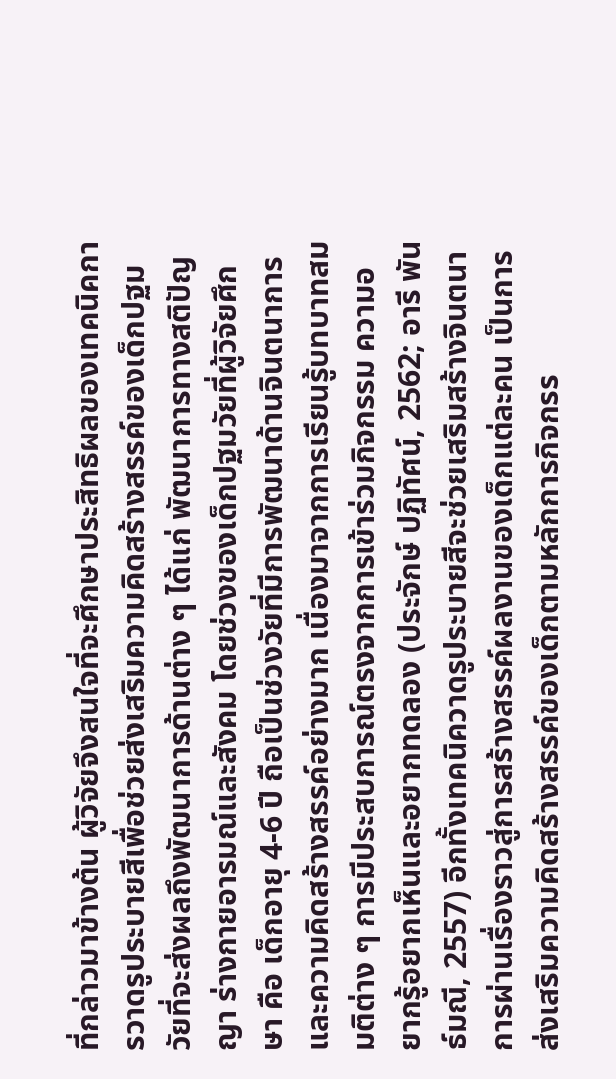ที่กล่าวมาข้างต้น ผู้วิจัยจึงสนใจที่จะศึกษาประสิทธิผลของเทคนิคการวาดรูประบายสีเพื่อช่วยส่งเสริมความคิดสร้างสรรค์ของเด็กปฐมวัยที่จะส่งผลถึงพัฒนาการด้านต่าง ๆ ได้แก่ พัฒนาการทางสติปัญญา ร่างกายอารมณ์และสังคม โดยช่วงของเด็กปฐมวัยที่ผู้วิจัยศึกษา คือ เด็กอายุ 4-6 ปี ถือเป็นช่วงวัยที่มีการพัฒนาด้านจินตนาการและความคิดสร้างสรรค์อย่างมาก เนื่องมาจากการเรียนรู้บทบาทสมมติต่าง ๆ การมีประสบการณ์ตรงจากการเข้าร่วมกิจกรรม ความอยากรู้อยากเห็นและอยากทดลอง (ประจักษ์ ปฏิทัศน์, 2562; อารี พันธ์มณี, 2557) อีกทั้งเทคนิควาดรูประบายสีจะช่วยเสริมสร้างจินตนาการผ่านเรื่องราวสู่การสร้างสรรค์ผลงานของเด็กแต่ละคน เป็นการส่งเสริมความคิดสร้างสรรค์ของเด็กตามหลักการกิจกรร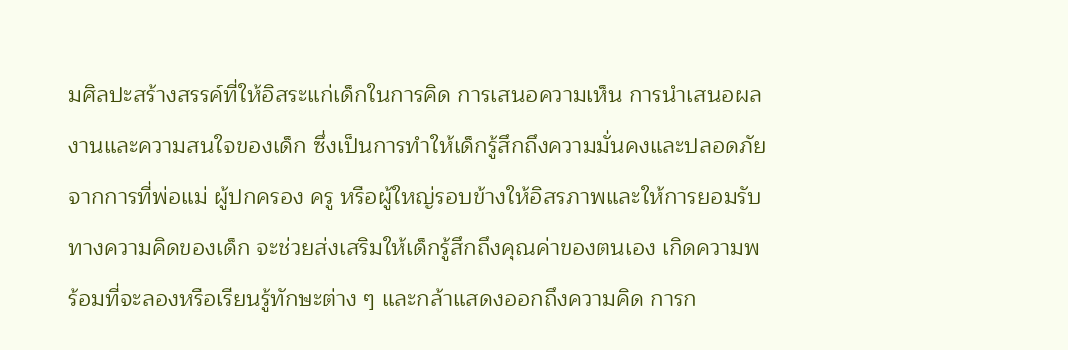มศิลปะสร้างสรรค์ที่ให้อิสระแก่เด็กในการคิด การเสนอความเห็น การนำเสนอผลงานและความสนใจของเด็ก ซึ่งเป็นการทำให้เด็กรู้สึกถึงความมั่นคงและปลอดภัยจากการที่พ่อแม่ ผู้ปกครอง ครู หรือผู้ใหญ่รอบข้างให้อิสรภาพและให้การยอมรับทางความคิดของเด็ก จะช่วยส่งเสริมให้เด็กรู้สึกถึงคุณค่าของตนเอง เกิดความพร้อมที่จะลองหรือเรียนรู้ทักษะต่าง ๆ และกล้าแสดงออกถึงความคิด การก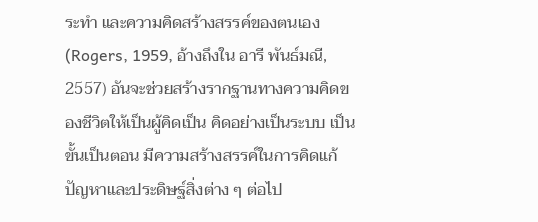ระทำ และความคิดสร้างสรรค์ของตนเอง (Rogers, 1959, อ้างถึงใน อารี พันธ์มณี, 2557) อันจะช่วยสร้างรากฐานทางความคิดของชีวิตให้เป็นผู้คิดเป็น คิดอย่างเป็นระบบ เป็นขั้นเป็นตอน มีความสร้างสรรค์ในการคิดแก้ปัญหาและประดิษฐ์สิ่งต่าง ๆ ต่อไป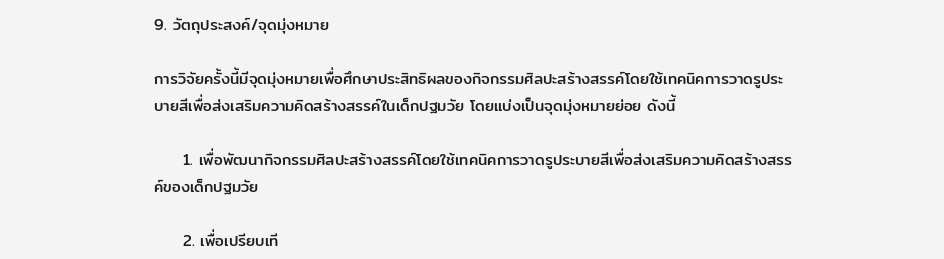9. วัตถุประสงค์/จุดมุ่งหมาย

การวิจัยครั้งนี้มีจุดมุ่งหมายเพื่อศึกษาประสิทธิผลของกิจกรรมศิลปะสร้างสรรค์โดยใช้เทคนิคการวาดรูประบายสีเพื่อส่งเสริมความคิดสร้างสรรค์ในเด็กปฐมวัย โดยแบ่งเป็นจุดมุ่งหมายย่อย ดังนี้

     1. เพื่อพัฒนากิจกรรมศิลปะสร้างสรรค์โดยใช้เทคนิคการวาดรูประบายสีเพื่อส่งเสริมความคิดสร้างสรรค์ของเด็กปฐมวัย

     2. เพื่อเปรียบเที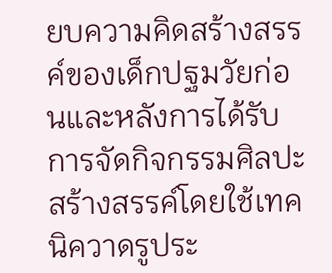ยบความคิดสร้างสรรค์ของเด็กปฐมวัยก่อนและหลังการได้รับการจัดกิจกรรมศิลปะสร้างสรรค์โดยใช้เทคนิควาดรูประ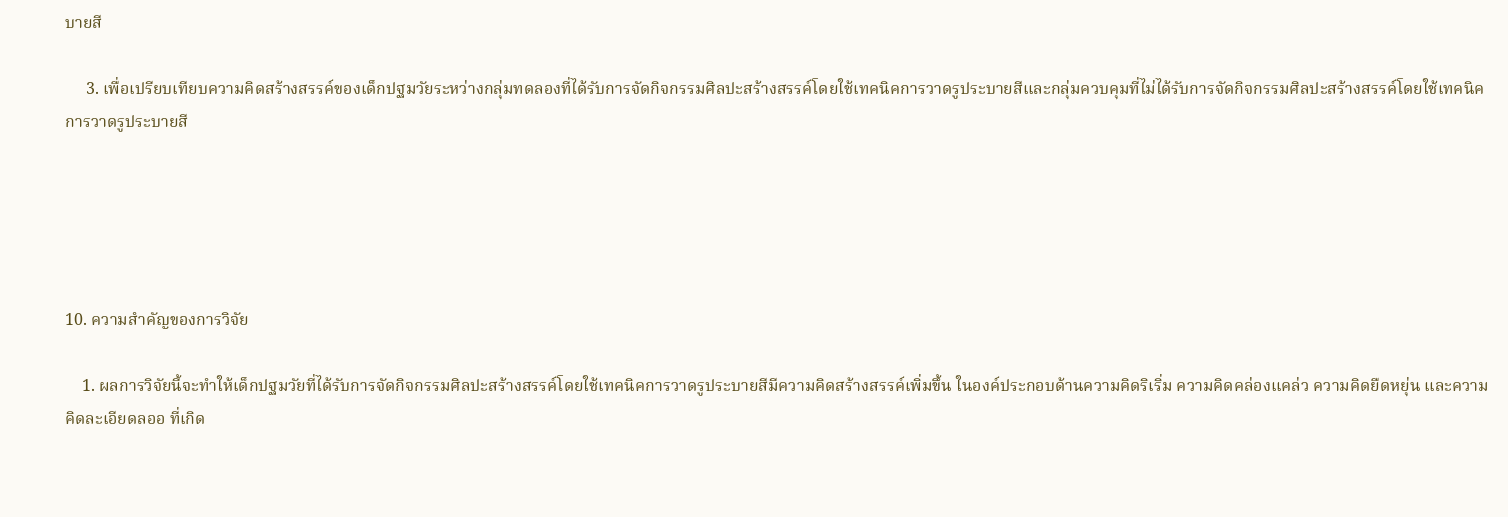บายสี

     3. เพื่อเปรียบเทียบความคิดสร้างสรรค์ของเด็กปฐมวัยระหว่างกลุ่มทดลองที่ได้รับการจัดกิจกรรมศิลปะสร้างสรรค์โดยใช้เทคนิคการวาดรูประบายสีและกลุ่มควบคุมที่ไม่ได้รับการจัดกิจกรรมศิลปะสร้างสรรค์โดยใช้เทคนิคการวาดรูประบายสี





10. ความสำคัญของการวิจัย

    1. ผลการวิจัยนี้จะทำให้เด็กปฐมวัยที่ได้รับการจัดกิจกรรมศิลปะสร้างสรรค์โดยใช้เทคนิคการวาดรูประบายสีมีความคิดสร้างสรรค์เพิ่มขึ้น ในองค์ประกอบด้านความคิดริเริ่ม ความคิดคล่องแคล่ว ความคิดยืดหยุ่น และความคิดละเอียดลออ ที่เกิด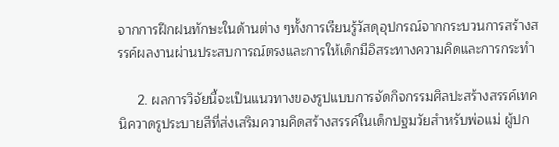จากการฝึกฝนทักษะในด้านต่าง ๆทั้งการเรียนรู้วัสดุอุปกรณ์จากกระบวนการสร้างสรรค์ผลงานผ่านประสบการณ์ตรงและการให้เด็กมีอิสระทางความคิดและการกระทำ

     2. ผลการวิจัยนี้จะเป็นแนวทางของรูปแบบการจัดกิจกรรมศิลปะสร้างสรรค์เทคนิควาดรูประบายสีที่ส่งเสริมความคิดสร้างสรรค์ในเด็กปฐมวัยสำหรับพ่อแม่ ผู้ปก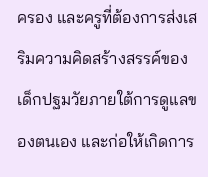ครอง และครูที่ต้องการส่งเสริมความคิดสร้างสรรค์ของเด็กปฐมวัยภายใต้การดูแลของตนเอง และก่อให้เกิดการ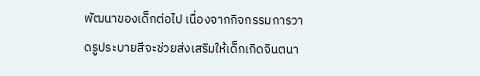พัฒนาของเด็กต่อไป เนื่องจากกิจกรรมการวาดรูประบายสีจะช่วยส่งเสริมให้เด็กเกิดจินตนา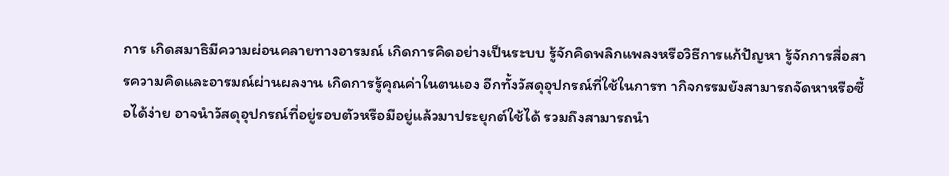การ เกิดสมาธิมีความผ่อนคลายทางอารมณ์ เกิดการคิดอย่างเป็นระบบ รู้จักคิดพลิกแพลงหรือวิธีการแก้ปัญหา รู้จักการสื่อสารความคิดและอารมณ์ผ่านผลงาน เกิดการรู้คุณค่าในตนเอง อีกทั้งวัสดุอุปกรณ์ที่ใช้ในการท ากิจกรรมยังสามารถจัดหาหรือซื้อได้ง่าย อาจนำวัสดุอุปกรณ์ที่อยู่รอบตัวหรือมีอยู่แล้วมาประยุกต์ใช้ได้ รวมถึงสามารถนำ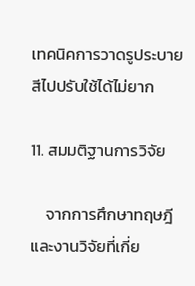เทคนิคการวาดรูประบายสีไปปรับใช้ได้ไม่ยาก

11. สมมติฐานการวิจัย

    จากการศึกษาทฤษฎีและงานวิจัยที่เกี่ย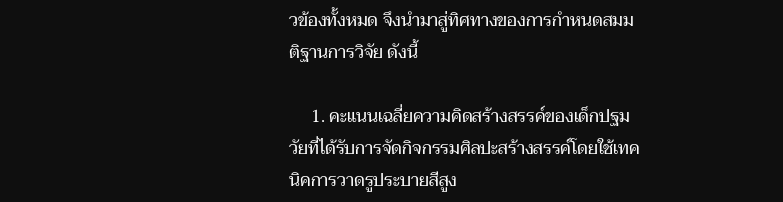วข้องทั้งหมด จึงนำมาสู่ทิศทางของการกำหนดสมมติฐานการวิจัย ดังนี้

     1. คะแนนเฉลี่ยความคิดสร้างสรรค์ของเด็กปฐมวัยที่ได้รับการจัดกิจกรรมศิลปะสร้างสรรค์โดยใช้เทคนิคการวาดรูประบายสีสูง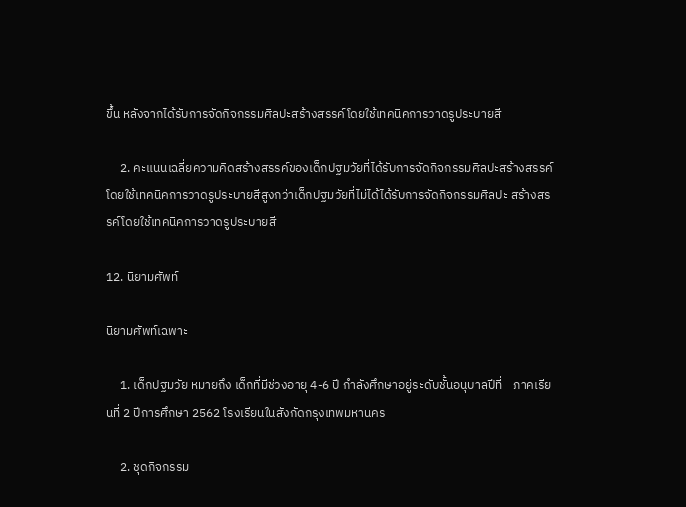ขึ้น หลังจากได้รับการจัดกิจกรรมศิลปะสร้างสรรค์โดยใช้เทคนิคการวาดรูประบายสี

     2. คะแนนเฉลี่ยความคิดสร้างสรรค์ของเด็กปฐมวัยที่ได้รับการจัดกิจกรรมศิลปะสร้างสรรค์โดยใช้เทคนิคการวาดรูประบายสีสูงกว่าเด็กปฐมวัยที่ไม่ได้ได้รับการจัดกิจกรรมศิลปะ สร้างสรรค์โดยใช้เทคนิคการวาดรูประบายสี

12. นิยามศัพท์

นิยามศัพท์เฉพาะ

     1. เด็กปฐมวัย หมายถึง เด็กที่มีช่วงอายุ 4-6 ปี กำลังศึกษาอยู่ระดับชั้นอนุบาลปีที่    ภาคเรียนที่ 2 ปีการศึกษา 2562 โรงเรียนในสังกัดกรุงเทพมหานคร

     2. ชุดกิจกรรม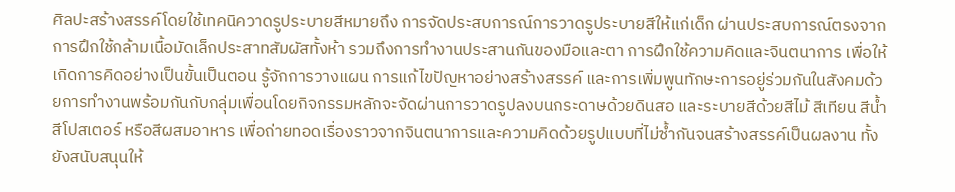ศิลปะสร้างสรรค์โดยใช้เทคนิควาดรูประบายสีหมายถึง การจัดประสบการณ์การวาดรูประบายสีให้แก่เด็ก ผ่านประสบการณ์ตรงจากการฝึกใช้กล้ามเนื้อมัดเล็กประสาทสัมผัสทั้งห้า รวมถึงการทำงานประสานกันของมือและตา การฝึกใช้ความคิดและจินตนาการ เพื่อให้เกิดการคิดอย่างเป็นขั้นเป็นตอน รู้จักการวางแผน การแก้ไขปัญหาอย่างสร้างสรรค์ และการเพิ่มพูนทักษะการอยู่ร่วมกันในสังคมด้วยการทำงานพร้อมกันกับกลุ่มเพื่อนโดยกิจกรรมหลักจะจัดผ่านการวาดรูปลงบนกระดาษด้วยดินสอ และระบายสีด้วยสีไม้ สีเทียน สีน้ำ สีโปสเตอร์ หรือสีผสมอาหาร เพื่อถ่ายทอดเรื่องราวจากจินตนาการและความคิดด้วยรูปแบบที่ไม่ซ้ำกันจนสร้างสรรค์เป็นผลงาน ทั้งยังสนับสนุนให้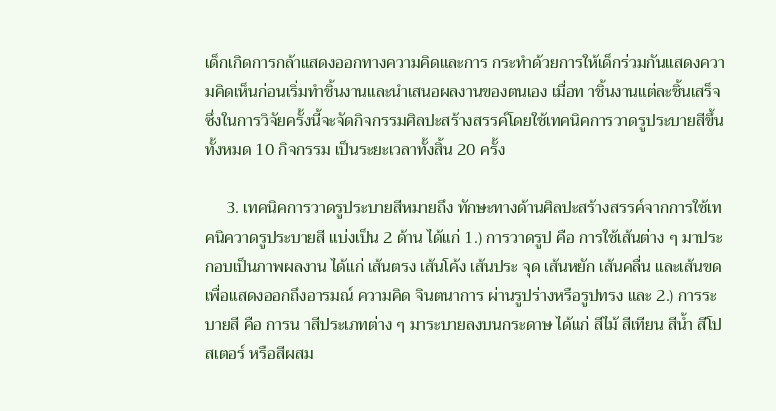เด็กเกิดการกล้าแสดงออกทางความคิดและการ กระทำด้วยการให้เด็กร่วมกันแสดงความคิดเห็นก่อนเริ่มทำชิ้นงานและนำเสนอผลงานของตนเอง เมื่อท าชิ้นงานแต่ละชิ้นเสร็จ ซึ่งในการวิจัยครั้งนี้จะจัดกิจกรรมศิลปะสร้างสรรค์โดยใช้เทคนิคการวาดรูประบายสีขึ้นทั้งหมด 10 กิจกรรม เป็นระยะเวลาทั้งสิ้น 20 ครั้ง

     3. เทคนิคการวาดรูประบายสีหมายถึง ทักษะทางด้านศิลปะสร้างสรรค์จากการใช้เทคนิควาดรูประบายสี แบ่งเป็น 2 ด้าน ได้แก่ 1.) การวาดรูป คือ การใช้เส้นต่าง ๆ มาประกอบเป็นภาพผลงาน ได้แก่ เส้นตรง เส้นโค้ง เส้นประ จุด เส้นหยัก เส้นคลื่น และเส้นขด เพื่อแสดงออกถึงอารมณ์ ความคิด จินตนาการ ผ่านรูปร่างหรือรูปทรง และ 2.) การระบายสี คือ การน าสีประเภทต่าง ๆ มาระบายลงบนกระดาษ ได้แก่ สีไม้ สีเทียน สีน้ำ สีโปสเตอร์ หรือสีผสม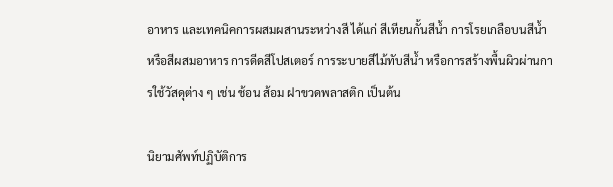อาหาร และเทคนิคการผสมผสานระหว่างสี ได้แก่ สีเทียนกั้นสีน้ำ การโรยเกลือบนสีน้ำหรือสีผสมอาหาร การดีดสีโปสเตอร์ การระบายสีไม้ทับสีน้ำ หรือการสร้างพื้นผิวผ่านการใช้วัสดุต่าง ๆ เช่น ช้อน ส้อม ฝาขวดพลาสติก เป็นต้น

นิยามศัพท์ปฏิบัติการ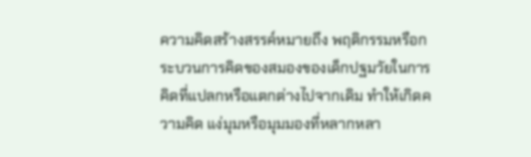ความคิดสร้างสรรค์หมายถึง พฤติกรรมหรือกระบวนการคิดของสมองของเด็กปฐมวัยในการคิดที่แปลกหรือแตกต่างไปจากเดิม ทำให้เกิดความคิด แง่มุมหรือมุมมองที่หลากหลา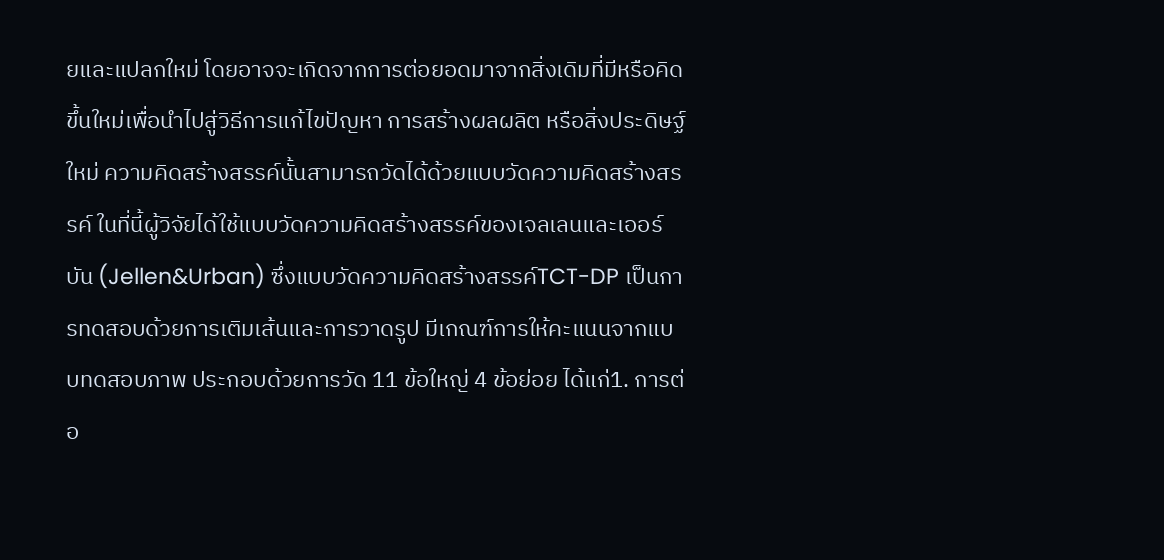ยและแปลกใหม่ โดยอาจจะเกิดจากการต่อยอดมาจากสิ่งเดิมที่มีหรือคิดขึ้นใหม่เพื่อนำไปสู่วิธีการแก้ไขปัญหา การสร้างผลผลิต หรือสิ่งประดิษฐ์ใหม่ ความคิดสร้างสรรค์นั้นสามารถวัดได้ด้วยแบบวัดความคิดสร้างสรรค์ ในที่นี้ผู้วิจัยได้ใช้แบบวัดความคิดสร้างสรรค์ของเจลเลนและเออร์บัน (Jellen&Urban) ซึ่งแบบวัดความคิดสร้างสรรค์TCT-DP เป็นการทดสอบด้วยการเติมเส้นและการวาดรูป มีเกณฑ์การให้คะแนนจากแบบทดสอบภาพ ประกอบด้วยการวัด 11 ข้อใหญ่ 4 ข้อย่อย ได้แก่1. การต่อ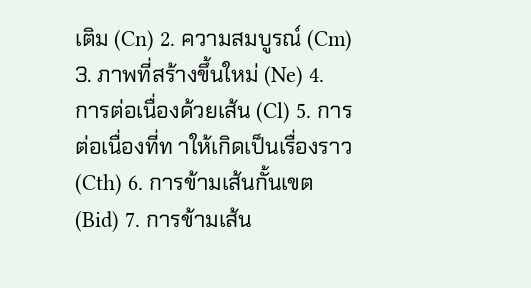เติม (Cn) 2. ความสมบูรณ์ (Cm) 3. ภาพที่สร้างขึ้นใหม่ (Ne) 4. การต่อเนื่องด้วยเส้น (Cl) 5. การต่อเนื่องที่ท าให้เกิดเป็นเรื่องราว (Cth) 6. การข้ามเส้นกั้นเขต (Bid) 7. การข้ามเส้น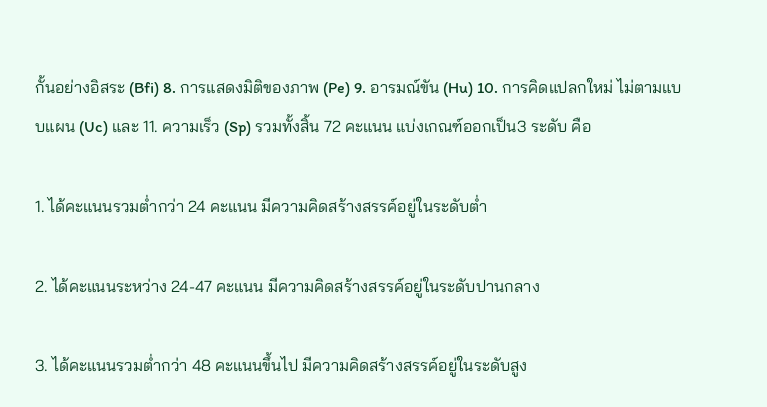กั้นอย่างอิสระ (Bfi) 8. การแสดงมิติของภาพ (Pe) 9. อารมณ์ขัน (Hu) 10. การคิดแปลกใหม่ ไม่ตามแบบแผน (Uc) และ 11. ความเร็ว (Sp) รวมทั้งสิ้น 72 คะแนน แบ่งเกณฑ์ออกเป็น3 ระดับ คือ

1. ได้คะแนนรวมต่ำกว่า 24 คะแนน มีความคิดสร้างสรรค์อยู่ในระดับต่ำ

2. ได้คะแนนระหว่าง 24-47 คะแนน มีความคิดสร้างสรรค์อยู่ในระดับปานกลาง

3. ได้คะแนนรวมต่ำกว่า 48 คะแนนขึ้นไป มีความคิดสร้างสรรค์อยู่ในระดับสูง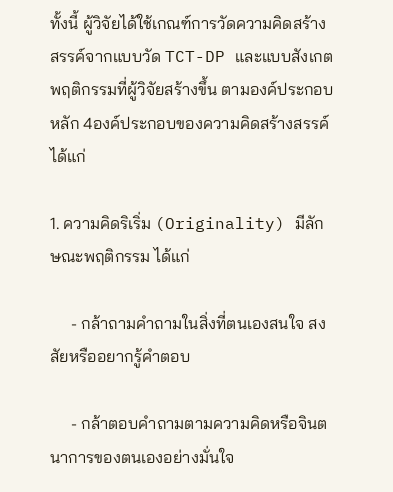ทั้งนี้ ผู้วิจัยได้ใช้เกณฑ์การวัดความคิดสร้างสรรค์จากแบบวัด TCT-DP และแบบสังเกตพฤติกรรมที่ผู้วิจัยสร้างขึ้น ตามองค์ประกอบหลัก 4องค์ประกอบของความคิดสร้างสรรค์ ได้แก่

1. ความคิดริเริ่ม (Originality) มีลักษณะพฤติกรรม ได้แก่

     - กล้าถามคำถามในสิ่งที่ตนเองสนใจ สงสัยหรืออยากรู้คำตอบ

     - กล้าตอบคำถามตามความคิดหรือจินตนาการของตนเองอย่างมั่นใจ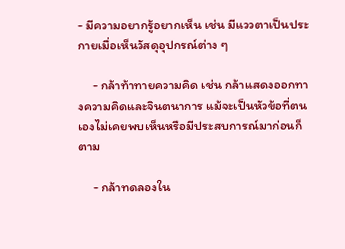- มีความอยากรู้อยากเห็น เช่น มีแววตาเป็นประกายเมื่อเห็นวัสดุอุปกรณ์ต่าง ๆ

     - กล้าท้าทายความคิด เช่น กล้าแสดงออกทางความคิดและจินตนาการ แม้จะเป็นหัวข้อที่ตนเองไม่เคยพบเห็นหรือมีประสบการณ์มาก่อนก็ตาม

     - กล้าทดลองใน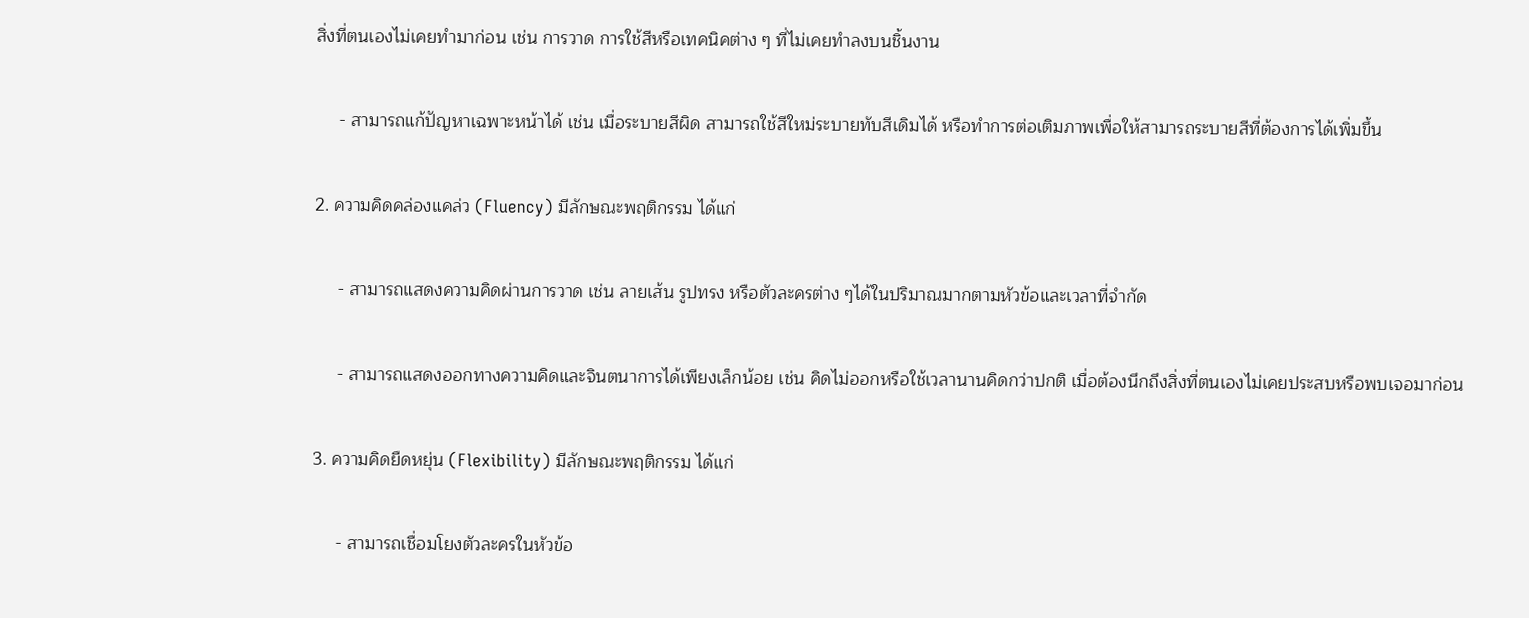สิ่งที่ตนเองไม่เคยทำมาก่อน เช่น การวาด การใช้สีหรือเทคนิคต่าง ๆ ที่ไม่เคยทำลงบนชิ้นงาน

     - สามารถแก้ปัญหาเฉพาะหน้าได้ เช่น เมื่อระบายสีผิด สามารถใช้สีใหม่ระบายทับสีเดิมได้ หรือทำการต่อเติมภาพเพื่อให้สามารถระบายสีที่ต้องการได้เพิ่มขึ้น

2. ความคิดคล่องแคล่ว (Fluency) มีลักษณะพฤติกรรม ได้แก่

     - สามารถแสดงความคิดผ่านการวาด เช่น ลายเส้น รูปทรง หรือตัวละครต่าง ๆได้ในปริมาณมากตามหัวข้อและเวลาที่จำกัด

     - สามารถแสดงออกทางความคิดและจินตนาการได้เพียงเล็กน้อย เช่น คิดไม่ออกหรือใช้เวลานานคิดกว่าปกติ เมื่อต้องนึกถึงสิ่งที่ตนเองไม่เคยประสบหรือพบเจอมาก่อน

3. ความคิดยืดหยุ่น (Flexibility) มีลักษณะพฤติกรรม ได้แก่

     - สามารถเชื่อมโยงตัวละครในหัวข้อ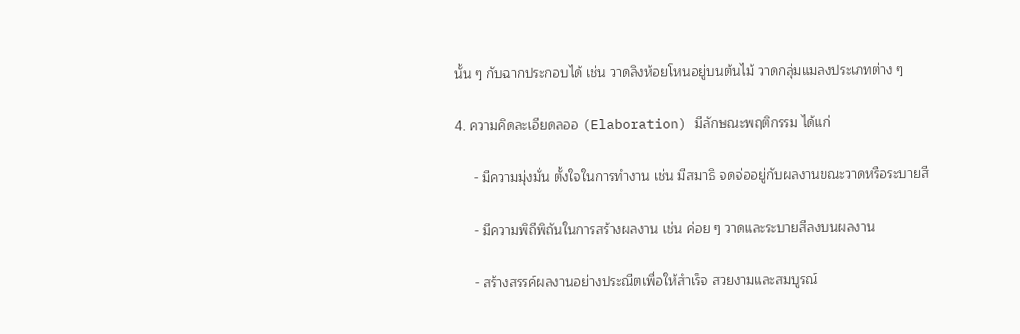นั้น ๆ กับฉากประกอบได้ เช่น วาดลิงห้อยโหนอยู่บนต้นไม้ วาดกลุ่มแมลงประเภทต่าง ๆ

4. ความคิดละเอียดลออ (Elaboration) มีลักษณะพฤติกรรม ได้แก่

     - มีความมุ่งมั่น ตั้งใจในการทำงาน เช่น มีสมาธิ จดจ่ออยู่กับผลงานขณะวาดหรือระบายสี

     - มีความพิถีพิถันในการสร้างผลงาน เช่น ค่อย ๆ วาดและระบายสีลงบนผลงาน

     - สร้างสรรค์ผลงานอย่างประณีตเพื่อให้สำเร็จ สวยงามและสมบูรณ์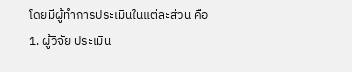โดยมีผู้ทำการประเมินในแต่ละส่วน คือ 1. ผู้วิจัย ประเมิน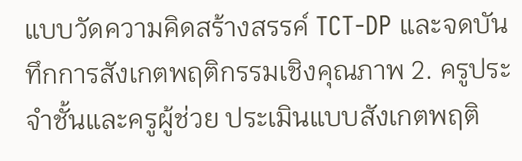แบบวัดความคิดสร้างสรรค์ TCT-DP และจดบันทึกการสังเกตพฤติกรรมเชิงคุณภาพ 2. ครูประจำชั้นและครูผู้ช่วย ประเมินแบบสังเกตพฤติ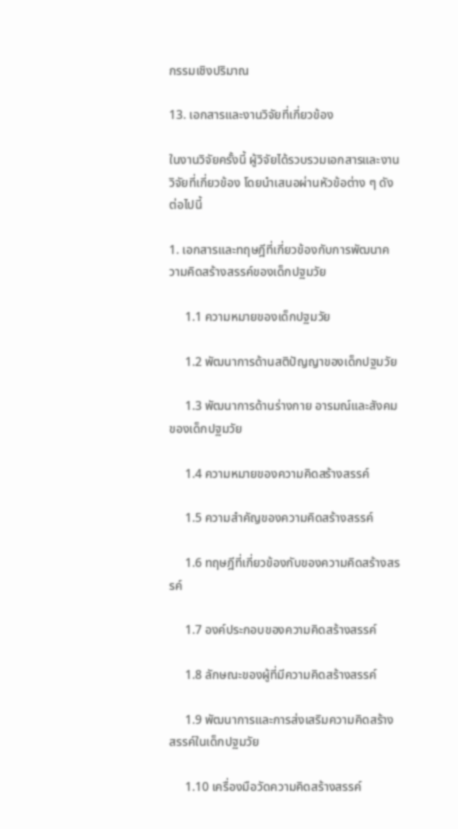กรรมเชิงปริมาณ

13. เอกสารและงานวิจัยที่เกี่ยวข้อง

ในงานวิจัยครั้งนี้ ผู้วิจัยได้รวบรวมเอกสารและงานวิจัยที่เกี่ยวข้อง โดยนำเสนอผ่านหัวข้อต่าง ๆ ดังต่อไปนี้

1. เอกสารและทฤษฎีที่เกี่ยวข้องกับการพัฒนาความคิดสร้างสรรค์ของเด็กปฐมวัย

     1.1 ความหมายของเด็กปฐมวัย

     1.2 พัฒนาการด้านสติปัญญาของเด็กปฐมวัย

     1.3 พัฒนาการด้านร่างกาย อารมณ์และสังคมของเด็กปฐมวัย

     1.4 ความหมายของความคิดสร้างสรรค์

     1.5 ความสำคัญของความคิดสร้างสรรค์

     1.6 ทฤษฎีที่เกี่ยวข้องกับของความคิดสร้างสรรค์

     1.7 องค์ประกอบของความคิดสร้างสรรค์

     1.8 ลักษณะของผู้ที่มีความคิดสร้างสรรค์

     1.9 พัฒนาการและการส่งเสริมความคิดสร้างสรรค์ในเด็กปฐมวัย

     1.10 เครื่องมือวัดความคิดสร้างสรรค์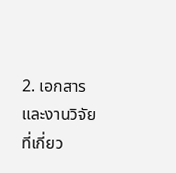2. เอกสารและงานวิจัยที่เกี่ยว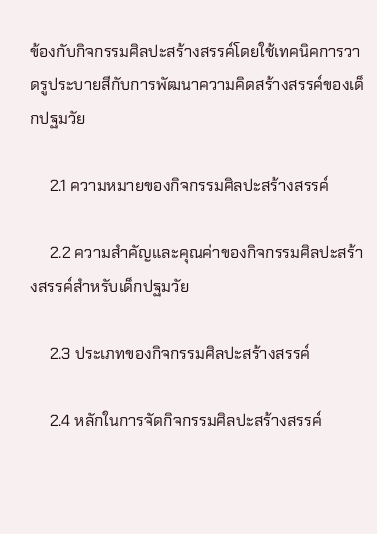ข้องกับกิจกรรมศิลปะสร้างสรรค์โดยใช้เทคนิคการวาดรูประบายสีกับการพัฒนาความคิดสร้างสรรค์ของเด็กปฐมวัย

     2.1 ความหมายของกิจกรรมศิลปะสร้างสรรค์

     2.2 ความสำคัญและคุณค่าของกิจกรรมศิลปะสร้างสรรค์สำหรับเด็กปฐมวัย

     2.3 ประเภทของกิจกรรมศิลปะสร้างสรรค์

     2.4 หลักในการจัดกิจกรรมศิลปะสร้างสรรค์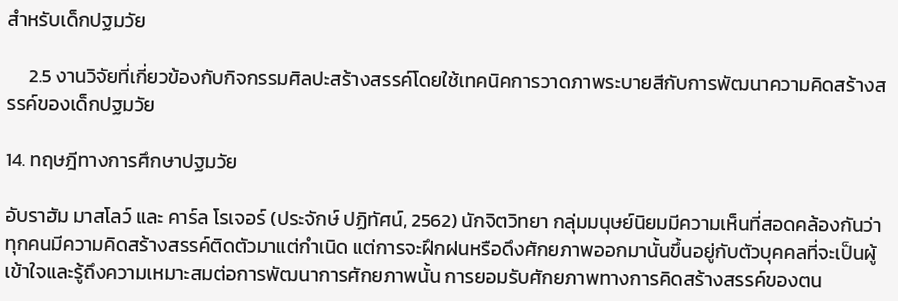สำหรับเด็กปฐมวัย

     2.5 งานวิจัยที่เกี่ยวข้องกับกิจกรรมศิลปะสร้างสรรค์โดยใช้เทคนิคการวาดภาพระบายสีกับการพัฒนาความคิดสร้างสรรค์ของเด็กปฐมวัย

14. ทฤษฎีทางการศึกษาปฐมวัย

อับราฮัม มาสโลว์ และ คาร์ล โรเจอร์ (ประจักษ์ ปฏิทัศน์, 2562) นักจิตวิทยา กลุ่มมนุษย์นิยมมีความเห็นที่สอดคล้องกันว่า ทุกคนมีความคิดสร้างสรรค์ติดตัวมาแต่กำเนิด แต่การจะฝึกฝนหรือดึงศักยภาพออกมานั้นขึ้นอยู่กับตัวบุคคลที่จะเป็นผู้เข้าใจและรู้ถึงความเหมาะสมต่อการพัฒนาการศักยภาพนั้น การยอมรับศักยภาพทางการคิดสร้างสรรค์ของตน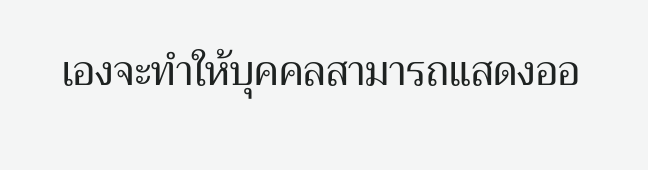เองจะทำให้บุคคลสามารถแสดงออ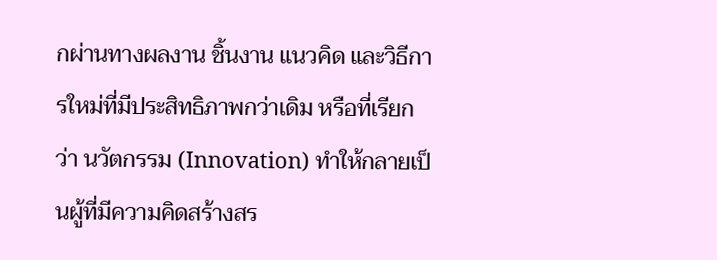กผ่านทางผลงาน ชิ้นงาน แนวคิด และวิธีการใหม่ที่มีประสิทธิภาพกว่าเดิม หรือที่เรียกว่า นวัตกรรม (Innovation) ทำให้กลายเป็นผู้ที่มีความคิดสร้างสร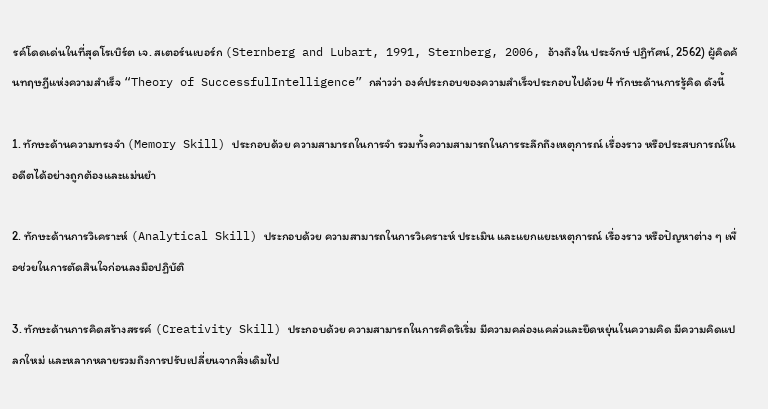รค์โดดเด่นในที่สุดโรเบิร์ต เจ. สเตอร์นเบอร์ก (Sternberg and Lubart, 1991, Sternberg, 2006, อ้างถึงใน ประจักษ์ ปฏิทัศน์, 2562) ผู้คิดค้นทฤษฎีแห่งความสำเร็จ “Theory of SuccessfulIntelligence” กล่าวว่า องค์ประกอบของความสำเร็จประกอบไปด้วย 4 ทักษะด้านการรู้คิด ดังนี้

1. ทักษะด้านความทรงจำ (Memory Skill) ประกอบด้วย ความสามารถในการจำ รวมทั้งความสามารถในการระลึกถึงเหตุการณ์ เรื่องราว หรือประสบการณ์ในอดีตได้อย่างถูกต้องและแม่นยำ

2. ทักษะด้านการวิเคราะห์ (Analytical Skill) ประกอบด้วย ความสามารถในการวิเคราะห์ ประเมิน และแยกแยะเหตุการณ์ เรื่องราว หรือปัญหาต่าง ๆ เพื่อช่วยในการตัดสินใจก่อนลงมือปฏิบัติ

3. ทักษะด้านการคิดสร้างสรรค์ (Creativity Skill) ประกอบด้วย ความสามารถในการคิดริเริ่ม มีความคล่องแคล่วและยืดหยุ่นในความคิด มีความคิดแปลกใหม่ และหลากหลายรวมถึงการปรับเปลี่ยนจากสิ่งเดิมไป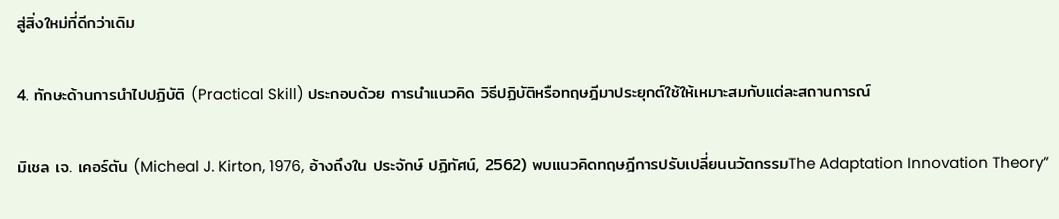สู่สิ่งใหม่ที่ดีกว่าเดิม

4. ทักษะด้านการนำไปปฏิบัติ (Practical Skill) ประกอบด้วย การนำแนวคิด วิธีปฏิบัติหรือทฤษฎีมาประยุกต์ใช้ให้เหมาะสมกับแต่ละสถานการณ์

มิเชล เจ. เคอร์ตัน (Micheal J. Kirton, 1976, อ้างถึงใน ประจักษ์ ปฏิทัศน์, 2562) พบแนวคิดทฤษฎีการปรับเปลี่ยนนวัตกรรมThe Adaptation Innovation Theory”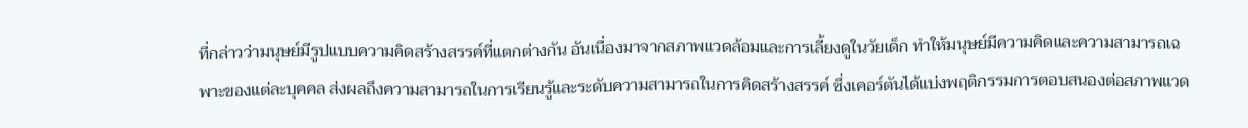ที่กล่าวว่ามนุษย์มีรูปแบบความคิดสร้างสรรค์ที่แตกต่างกัน อันเนื่องมาจากสภาพแวดล้อมและการเลี้ยงดูในวัยเด็ก ทำให้มนุษย์มีความคิดและความสามารถเฉพาะของแต่ละบุคคล ส่งผลถึงความสามารถในการเรียนรู้และระดับความสามารถในการคิดสร้างสรรค์ ซึ่งเคอร์ตันได้แบ่งพฤติกรรมการตอบสนองต่อสภาพแวด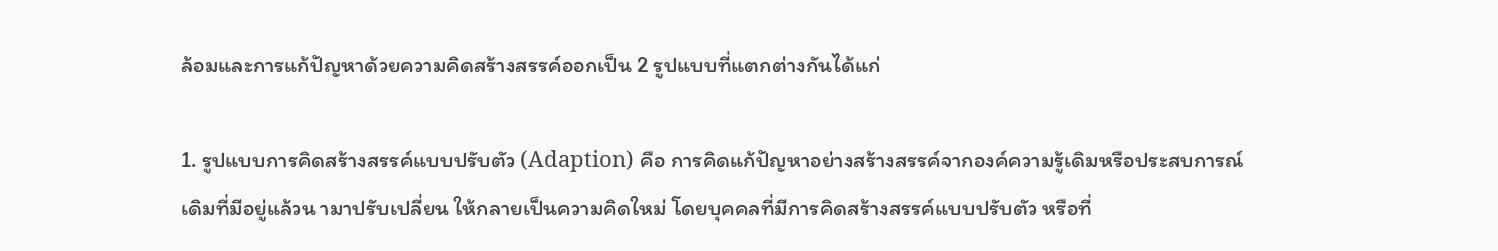ล้อมและการแก้ปัญหาด้วยความคิดสร้างสรรค์ออกเป็น 2 รูปแบบที่แตกต่างกันได้แก่

1. รูปแบบการคิดสร้างสรรค์แบบปรับตัว (Adaption) คือ การคิดแก้ปัญหาอย่างสร้างสรรค์จากองค์ความรู้เดิมหรือประสบการณ์เดิมที่มีอยู่แล้วน ามาปรับเปลี่ยน ให้กลายเป็นความคิดใหม่ โดยบุคคลที่มีการคิดสร้างสรรค์แบบปรับตัว หรือที่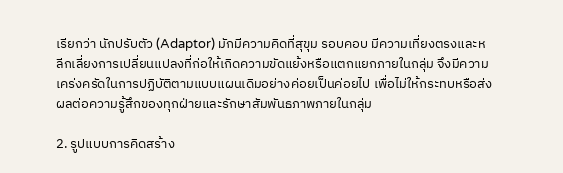เรียกว่า นักปรับตัว (Adaptor) มักมีความคิดที่สุขุม รอบคอบ มีความเที่ยงตรงและหลีกเลี่ยงการเปลี่ยนแปลงที่ก่อให้เกิดความขัดแย้งหรือแตกแยกภายในกลุ่ม จึงมีความเคร่งครัดในการปฏิบัติตามแบบแผนเดิมอย่างค่อยเป็นค่อยไป เพื่อไม่ให้กระทบหรือส่งผลต่อความรู้สึกของทุกฝ่ายและรักษาสัมพันธภาพภายในกลุ่ม

2. รูปแบบการคิดสร้าง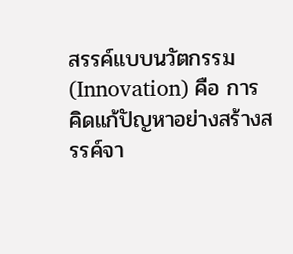สรรค์แบบนวัตกรรม (Innovation) คือ การคิดแก้ปัญหาอย่างสร้างสรรค์จา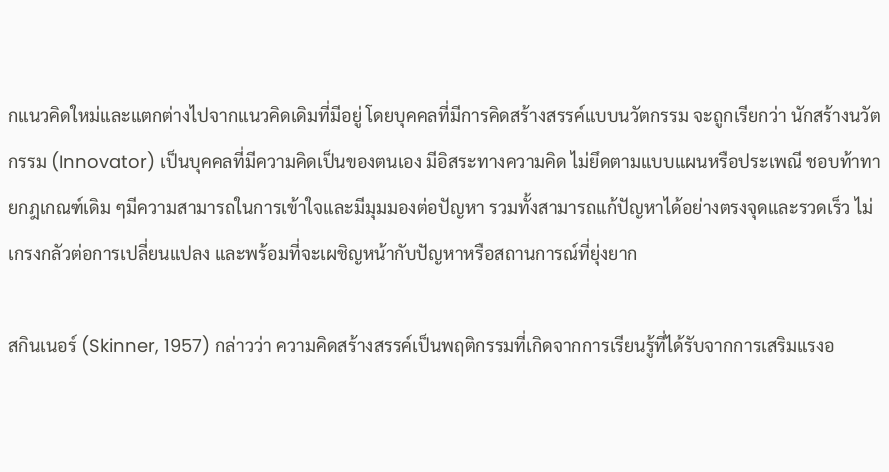กแนวคิดใหม่และแตกต่างไปจากแนวคิดเดิมที่มีอยู่ โดยบุคคลที่มีการคิดสร้างสรรค์แบบนวัตกรรม จะถูกเรียกว่า นักสร้างนวัตกรรม (Innovator) เป็นบุคคลที่มีความคิดเป็นของตนเอง มีอิสระทางความคิด ไม่ยึดตามแบบแผนหรือประเพณี ชอบท้าทายกฎเกณฑ์เดิม ๆมีความสามารถในการเข้าใจและมีมุมมองต่อปัญหา รวมทั้งสามารถแก้ปัญหาได้อย่างตรงจุดและรวดเร็ว ไม่เกรงกลัวต่อการเปลี่ยนแปลง และพร้อมที่จะเผชิญหน้ากับปัญหาหรือสถานการณ์ที่ยุ่งยาก

สกินเนอร์ (Skinner, 1957) กล่าวว่า ความคิดสร้างสรรค์เป็นพฤติกรรมที่เกิดจากการเรียนรู้ที่ได้รับจากการเสริมแรงอ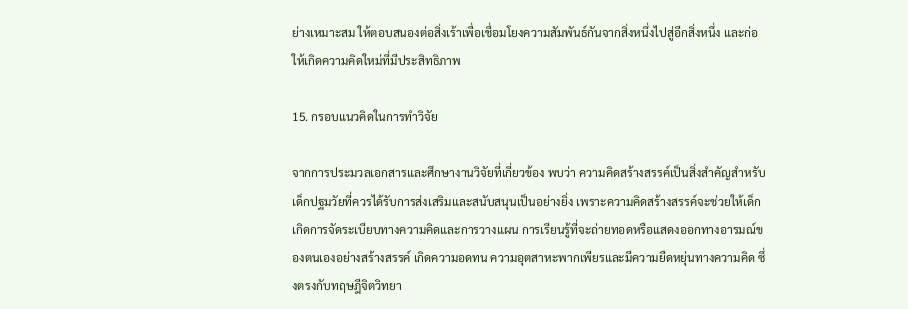ย่างเหมาะสม ให้ตอบสนองต่อสิ่งเร้าเพื่อเชื่อมโยงความสัมพันธ์กันจากสิ่งหนึ่งไปสู่อีกสิ่งหนึ่ง และก่อให้เกิดความคิดใหม่ที่มีประสิทธิภาพ

15. กรอบแนวคิดในการทำวิจัย

จากการประมวลเอกสารและศึกษางานวิจัยที่เกี่ยวข้อง พบว่า ความคิดสร้างสรรค์เป็นสิ่งสำคัญสำหรับเด็กปฐมวัยที่ควรได้รับการส่งเสริมและสนับสนุนเป็นอย่างยิ่ง เพราะความคิดสร้างสรรค์จะช่วยให้เด็กเกิดการจัดระเบียบทางความคิดและการวางแผน การเรียนรู้ที่จะถ่ายทอดหรือแสดงออกทางอารมณ์ของตนเองอย่างสร้างสรรค์ เกิดความอดทน ความอุตสาหะพากเพียรและมีความยืดหยุ่นทางความคิด ซึ่งตรงกับทฤษฎีจิตวิทยา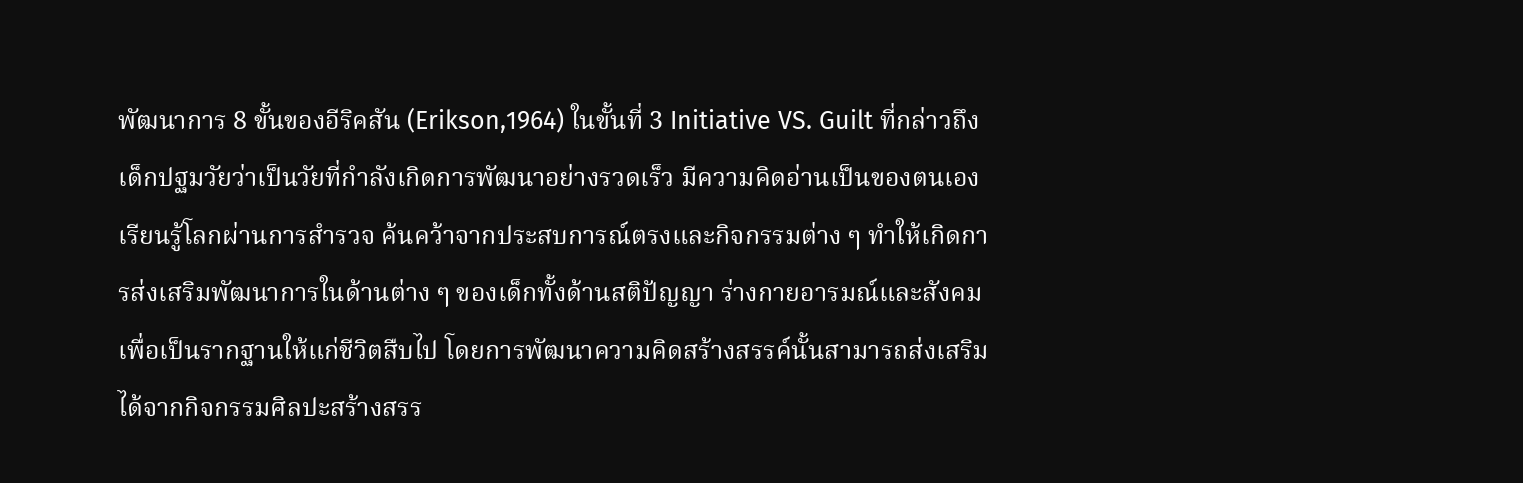พัฒนาการ 8 ขั้นของอีริคสัน (Erikson,1964) ในขั้นที่ 3 Initiative VS. Guilt ที่กล่าวถึงเด็กปฐมวัยว่าเป็นวัยที่กำลังเกิดการพัฒนาอย่างรวดเร็ว มีความคิดอ่านเป็นของตนเอง เรียนรู้โลกผ่านการสำรวจ ค้นคว้าจากประสบการณ์ตรงและกิจกรรมต่าง ๆ ทำให้เกิดการส่งเสริมพัฒนาการในด้านต่าง ๆ ของเด็กทั้งด้านสติปัญญา ร่างกายอารมณ์และสังคมเพื่อเป็นรากฐานให้แก่ชีวิตสืบไป โดยการพัฒนาความคิดสร้างสรรค์นั้นสามารถส่งเสริมได้จากกิจกรรมศิลปะสร้างสรร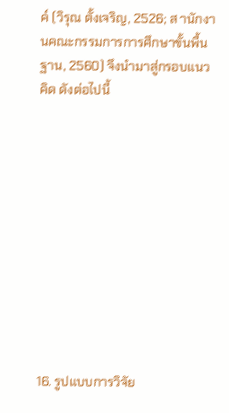ค์ (วิรุณ ตั้งเจริญ, 2526; ส านักงานคณะกรรมการการศึกษาขั้นพื้นฐาน, 2560) จึงนำมาสู่กรอบแนวคิด ดังต่อไปนี้











16. รูปแบบการวิจัย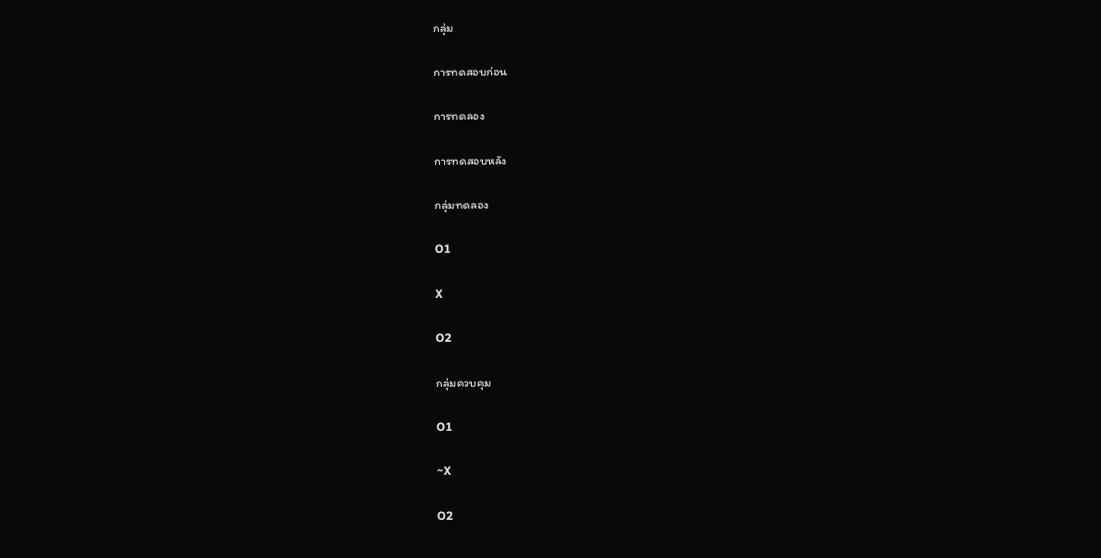กลุ่ม

การทดสอบก่อน

การทดลอง

การทดสอบหลัง

กลุ่มทดลอง

O1

X

O2

กลุ่มควบคุม

O1

~X

O2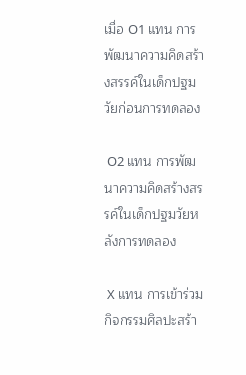เมื่อ O1 แทน การพัฒนาความคิดสร้างสรรค์ในเด็กปฐมวัยก่อนการทดลอง

 O2 แทน การพัฒนาความคิดสร้างสรรค์ในเด็กปฐมวัยหลังการทดลอง

 X แทน การเข้าร่วมกิจกรรมศิลปะสร้า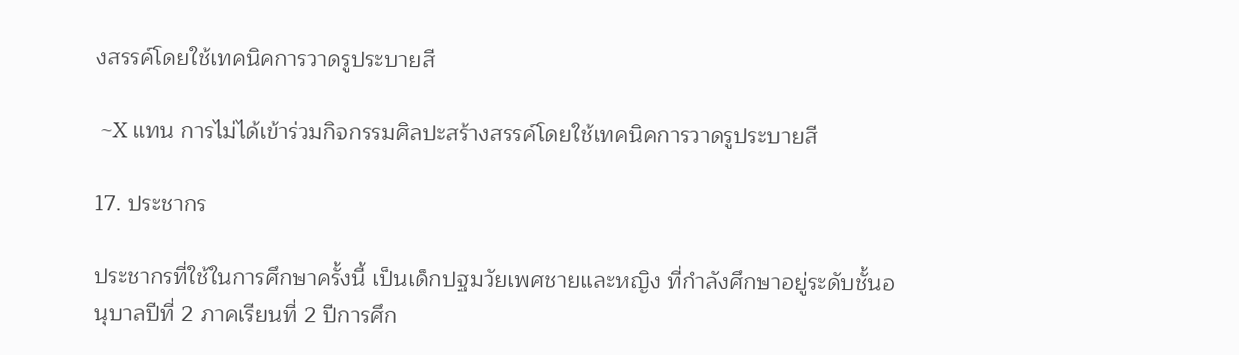งสรรค์โดยใช้เทคนิคการวาดรูประบายสี

 ~X แทน การไม่ได้เข้าร่วมกิจกรรมศิลปะสร้างสรรค์โดยใช้เทคนิคการวาดรูประบายสี

17. ประชากร

ประชากรที่ใช้ในการศึกษาครั้งนี้ เป็นเด็กปฐมวัยเพศชายและหญิง ที่กำลังศึกษาอยู่ระดับชั้นอนุบาลปีที่ 2 ภาคเรียนที่ 2 ปีการศึก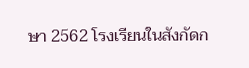ษา 2562 โรงเรียนในสังกัดก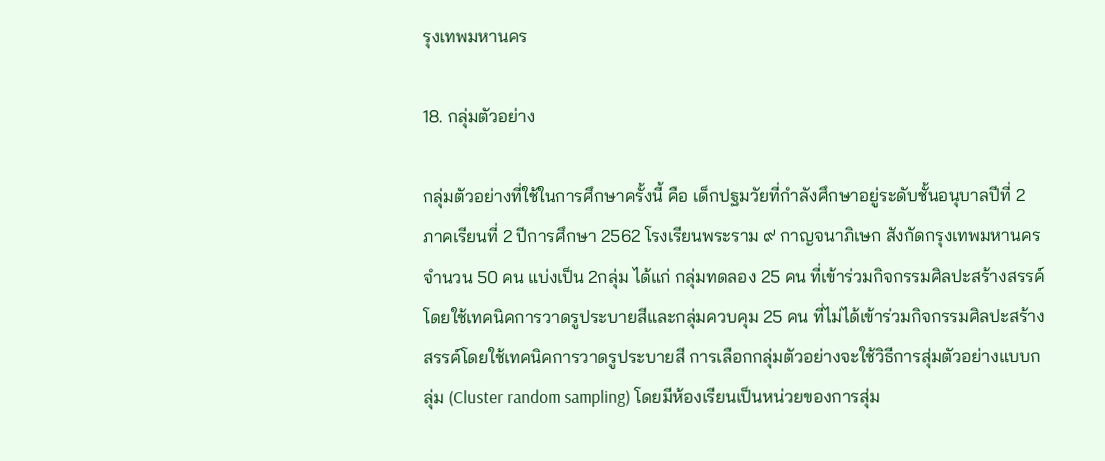รุงเทพมหานคร

18. กลุ่มตัวอย่าง

กลุ่มตัวอย่างที่ใช้ในการศึกษาครั้งนี้ คือ เด็กปฐมวัยที่กำลังศึกษาอยู่ระดับชั้นอนุบาลปีที่ 2 ภาคเรียนที่ 2 ปีการศึกษา 2562 โรงเรียนพระราม ๙ กาญจนาภิเษก สังกัดกรุงเทพมหานคร จำนวน 50 คน แบ่งเป็น 2กลุ่ม ได้แก่ กลุ่มทดลอง 25 คน ที่เข้าร่วมกิจกรรมศิลปะสร้างสรรค์โดยใช้เทคนิคการวาดรูประบายสีและกลุ่มควบคุม 25 คน ที่ไม่ได้เข้าร่วมกิจกรรมศิลปะสร้างสรรค์โดยใช้เทคนิคการวาดรูประบายสี การเลือกกลุ่มตัวอย่างจะใช้วิธีการสุ่มตัวอย่างแบบกลุ่ม (Cluster random sampling) โดยมีห้องเรียนเป็นหน่วยของการสุ่ม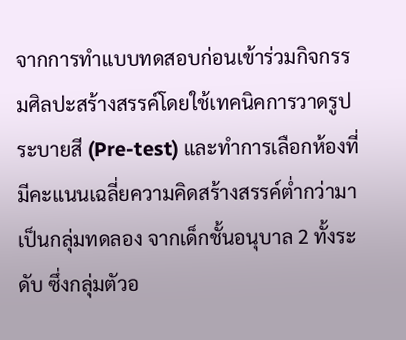จากการทำแบบทดสอบก่อนเข้าร่วมกิจกรรมศิลปะสร้างสรรค์โดยใช้เทคนิคการวาดรูประบายสี (Pre-test) และทำการเลือกห้องที่มีคะแนนเฉลี่ยความคิดสร้างสรรค์ต่ำกว่ามาเป็นกลุ่มทดลอง จากเด็กชั้นอนุบาล 2 ทั้งระดับ ซึ่งกลุ่มตัวอ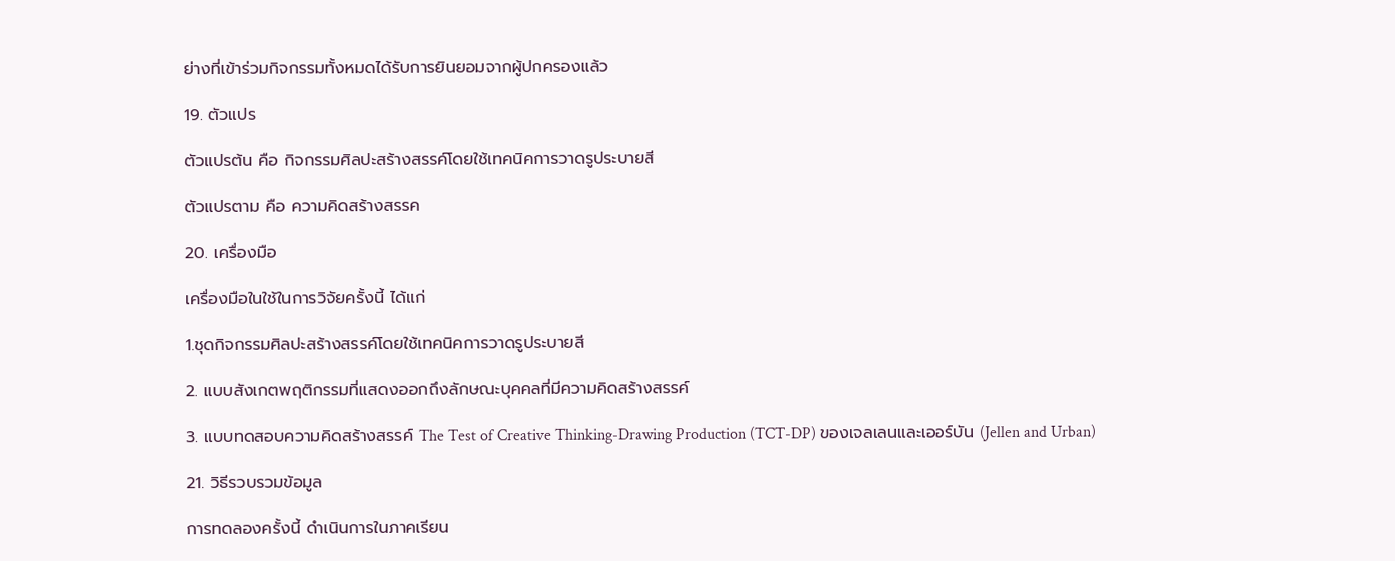ย่างที่เข้าร่วมกิจกรรมทั้งหมดได้รับการยินยอมจากผู้ปกครองแล้ว

19. ตัวแปร

ตัวแปรต้น คือ กิจกรรมศิลปะสร้างสรรค์โดยใช้เทคนิคการวาดรูประบายสี

ตัวแปรตาม คือ ความคิดสร้างสรรค

20. เครื่องมือ

เครื่องมือในใช้ในการวิจัยครั้งนี้ ได้แก่

1.ชุดกิจกรรมศิลปะสร้างสรรค์โดยใช้เทคนิคการวาดรูประบายสี

2. แบบสังเกตพฤติกรรมที่แสดงออกถึงลักษณะบุคคลที่มีความคิดสร้างสรรค์

3. แบบทดสอบความคิดสร้างสรรค์ The Test of Creative Thinking-Drawing Production (TCT-DP) ของเจลเลนและเออร์บัน (Jellen and Urban)

21. วิธีรวบรวมข้อมูล

การทดลองครั้งนี้ ดำเนินการในภาคเรียน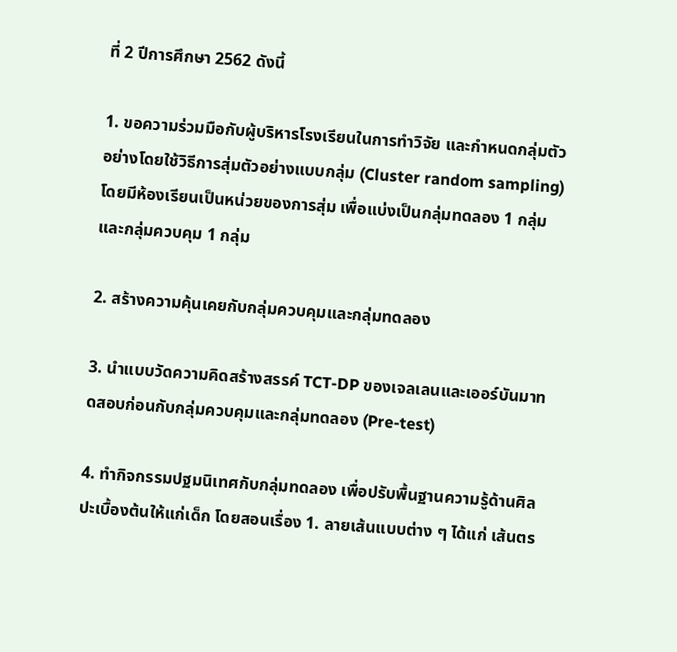ที่ 2 ปีการศึกษา 2562 ดังนี้

1. ขอความร่วมมือกับผู้บริหารโรงเรียนในการทำวิจัย และกำหนดกลุ่มตัวอย่างโดยใช้วิธีการสุ่มตัวอย่างแบบกลุ่ม (Cluster random sampling) โดยมีห้องเรียนเป็นหน่วยของการสุ่ม เพื่อแบ่งเป็นกลุ่มทดลอง 1 กลุ่ม และกลุ่มควบคุม 1 กลุ่ม

2. สร้างความคุ้นเคยกับกลุ่มควบคุมและกลุ่มทดลอง

3. นำแบบวัดความคิดสร้างสรรค์ TCT-DP ของเจลเลนและเออร์บันมาทดสอบก่อนกับกลุ่มควบคุมและกลุ่มทดลอง (Pre-test)

4. ทำกิจกรรมปฐมนิเทศกับกลุ่มทดลอง เพื่อปรับพื้นฐานความรู้ด้านศิลปะเบื้องต้นให้แก่เด็ก โดยสอนเรื่อง 1. ลายเส้นแบบต่าง ๆ ได้แก่ เส้นตร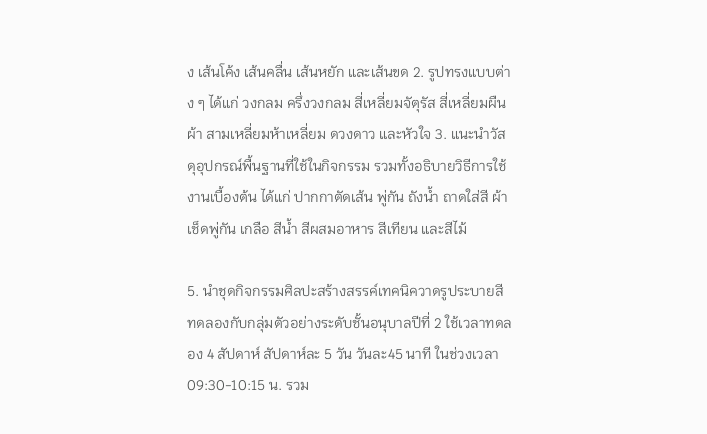ง เส้นโค้ง เส้นคลื่น เส้นหยัก และเส้นขด 2. รูปทรงแบบต่าง ๆ ได้แก่ วงกลม ครึ่งวงกลม สี่เหลี่ยมจัตุรัส สี่เหลี่ยมผืนผ้า สามเหลี่ยมห้าเหลี่ยม ดวงดาว และหัวใจ 3. แนะนำวัสดุอุปกรณ์พื้นฐานที่ใช้ในกิจกรรม รวมทั้งอธิบายวิธีการใช้งานเบื้องต้น ได้แก่ ปากกาตัดเส้น พู่กัน ถังน้ำ ถาดใส่สี ผ้าเช็ดพู่กัน เกลือ สีน้ำ สีผสมอาหาร สีเทียน และสีไม้

5. นำชุดกิจกรรมศิลปะสร้างสรรค์เทคนิควาดรูประบายสี ทดลองกับกลุ่มตัวอย่างระดับชั้นอนุบาลปีที่ 2 ใช้เวลาทดลอง 4 สัปดาห์ สัปดาห์ละ 5 วัน วันละ45 นาที ในช่วงเวลา 09:30-10:15 น. รวม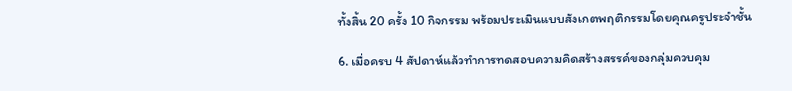ทั้งสิ้น 20 ครั้ง 10 กิจกรรม พร้อมประเมินแบบสังเกตพฤติกรรมโดยคุณครูประจำชั้น

6. เมื่อครบ 4 สัปดาห์แล้วทำการทดสอบความคิดสร้างสรรค์ของกลุ่มควบคุม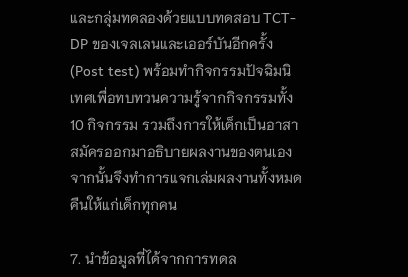และกลุ่มทดลองด้วยแบบทดสอบ TCT-DP ของเจลเลนและเออร์บันอีกครั้ง (Post test) พร้อมทำกิจกรรมปัจฉิมนิเทศเพื่อทบทวนความรู้จากกิจกรรมทั้ง 10 กิจกรรม รวมถึงการให้เด็กเป็นอาสาสมัครออกมาอธิบายผลงานของตนเอง จากนั้นจึงทำการแจกเล่มผลงานทั้งหมดคืนให้แก่เด็กทุกคน

7. นำข้อมูลที่ได้จากการทดล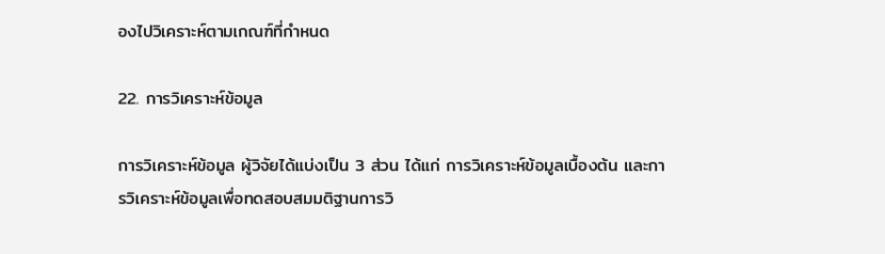องไปวิเคราะห์ตามเกณฑ์ที่กำหนด

22. การวิเคราะห์ข้อมูล

การวิเคราะห์ข้อมูล ผู้วิจัยได้แบ่งเป็น 3 ส่วน ได้แก่ การวิเคราะห์ข้อมูลเบื้องต้น และการวิเคราะห์ข้อมูลเพื่อทดสอบสมมติฐานการวิ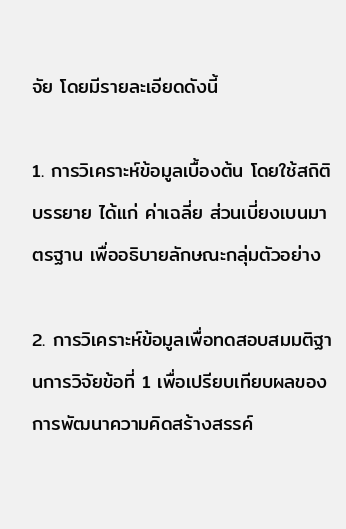จัย โดยมีรายละเอียดดังนี้

1. การวิเคราะห์ข้อมูลเบื้องต้น โดยใช้สถิติบรรยาย ได้แก่ ค่าเฉลี่ย ส่วนเบี่ยงเบนมาตรฐาน เพื่ออธิบายลักษณะกลุ่มตัวอย่าง

2. การวิเคราะห์ข้อมูลเพื่อทดสอบสมมติฐานการวิจัยข้อที่ 1 เพื่อเปรียบเทียบผลของการพัฒนาความคิดสร้างสรรค์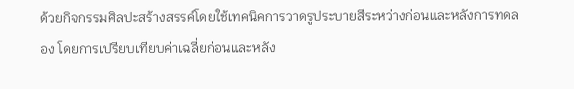ด้วยกิจกรรมศิลปะสร้างสรรค์โดยใช้เทคนิคการวาดรูประบายสีระหว่างก่อนและหลังการทดลอง โดยการเปรียบเทียบค่าเฉลี่ยก่อนและหลัง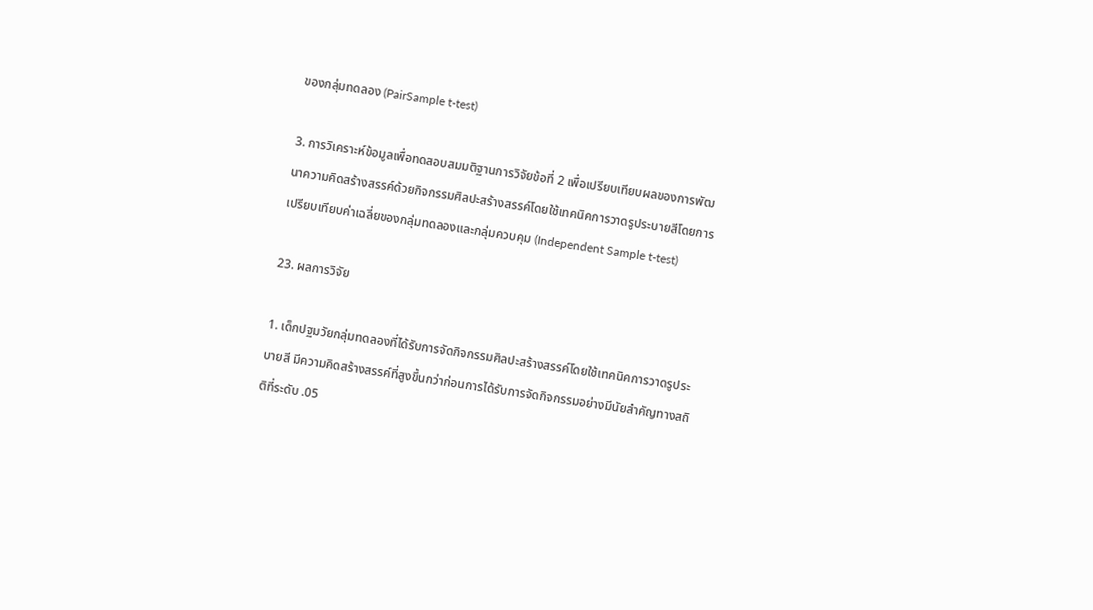ของกลุ่มทดลอง (PairSample t-test)

3. การวิเคราะห์ข้อมูลเพื่อทดสอบสมมติฐานการวิจัยข้อที่ 2 เพื่อเปรียบเทียบผลของการพัฒนาความคิดสร้างสรรค์ด้วยกิจกรรมศิลปะสร้างสรรค์โดยใช้เทคนิคการวาดรูประบายสีโดยการเปรียบเทียบค่าเฉลี่ยของกลุ่มทดลองและกลุ่มควบคุม (Independent Sample t-test)

23. ผลการวิจัย

1. เด็กปฐมวัยกลุ่มทดลองที่ได้รับการจัดกิจกรรมศิลปะสร้างสรรค์โดยใช้เทคนิคการวาดรูประบายสี มีความคิดสร้างสรรค์ที่สูงขึ้นกว่าก่อนการได้รับการจัดกิจกรรมอย่างมีนัยสำคัญทางสถิติที่ระดับ .05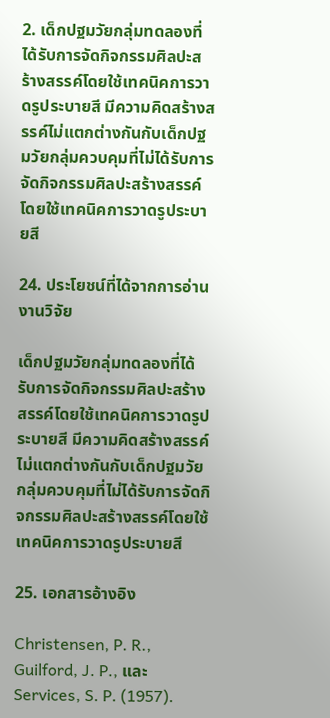2. เด็กปฐมวัยกลุ่มทดลองที่ได้รับการจัดกิจกรรมศิลปะสร้างสรรค์โดยใช้เทคนิคการวาดรูประบายสี มีความคิดสร้างสรรค์ไม่แตกต่างกันกับเด็กปฐมวัยกลุ่มควบคุมที่ไม่ได้รับการจัดกิจกรรมศิลปะสร้างสรรค์โดยใช้เทคนิคการวาดรูประบายสี

24. ประโยชน์ที่ได้จากการอ่านงานวิจัย

เด็กปฐมวัยกลุ่มทดลองที่ได้รับการจัดกิจกรรมศิลปะสร้างสรรค์โดยใช้เทคนิคการวาดรูประบายสี มีความคิดสร้างสรรค์ไม่แตกต่างกันกับเด็กปฐมวัยกลุ่มควบคุมที่ไม่ได้รับการจัดกิจกรรมศิลปะสร้างสรรค์โดยใช้เทคนิคการวาดรูประบายสี

25. เอกสารอ้างอิง

Christensen, P. R., Guilford, J. P., และ Services, S. P. (1957).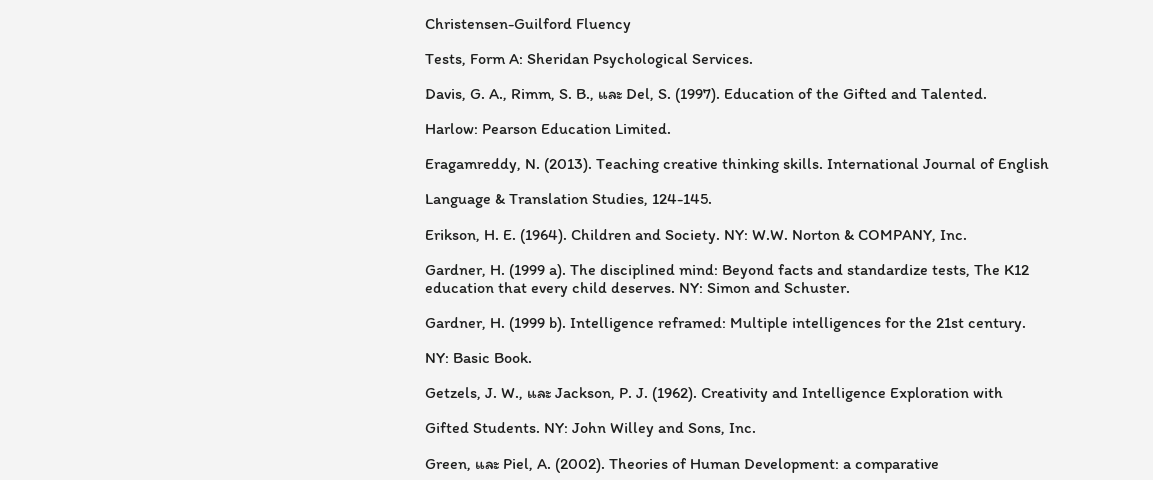Christensen-Guilford Fluency

Tests, Form A: Sheridan Psychological Services.

Davis, G. A., Rimm, S. B., และ Del, S. (1997). Education of the Gifted and Talented.

Harlow: Pearson Education Limited.

Eragamreddy, N. (2013). Teaching creative thinking skills. International Journal of English

Language & Translation Studies, 124-145.

Erikson, H. E. (1964). Children and Society. NY: W.W. Norton & COMPANY, Inc.

Gardner, H. (1999 a). The disciplined mind: Beyond facts and standardize tests, The K12 education that every child deserves. NY: Simon and Schuster.

Gardner, H. (1999 b). Intelligence reframed: Multiple intelligences for the 21st century.

NY: Basic Book.

Getzels, J. W., และ Jackson, P. J. (1962). Creativity and Intelligence Exploration with

Gifted Students. NY: John Willey and Sons, Inc.

Green, และ Piel, A. (2002). Theories of Human Development: a comparative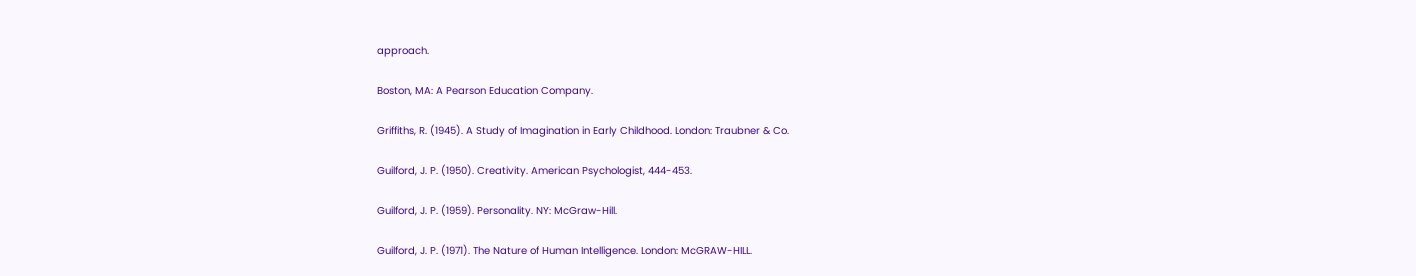approach.

Boston, MA: A Pearson Education Company.

Griffiths, R. (1945). A Study of Imagination in Early Childhood. London: Traubner & Co.

Guilford, J. P. (1950). Creativity. American Psychologist, 444-453.

Guilford, J. P. (1959). Personality. NY: McGraw-Hill.

Guilford, J. P. (1971). The Nature of Human Intelligence. London: McGRAW-HILL.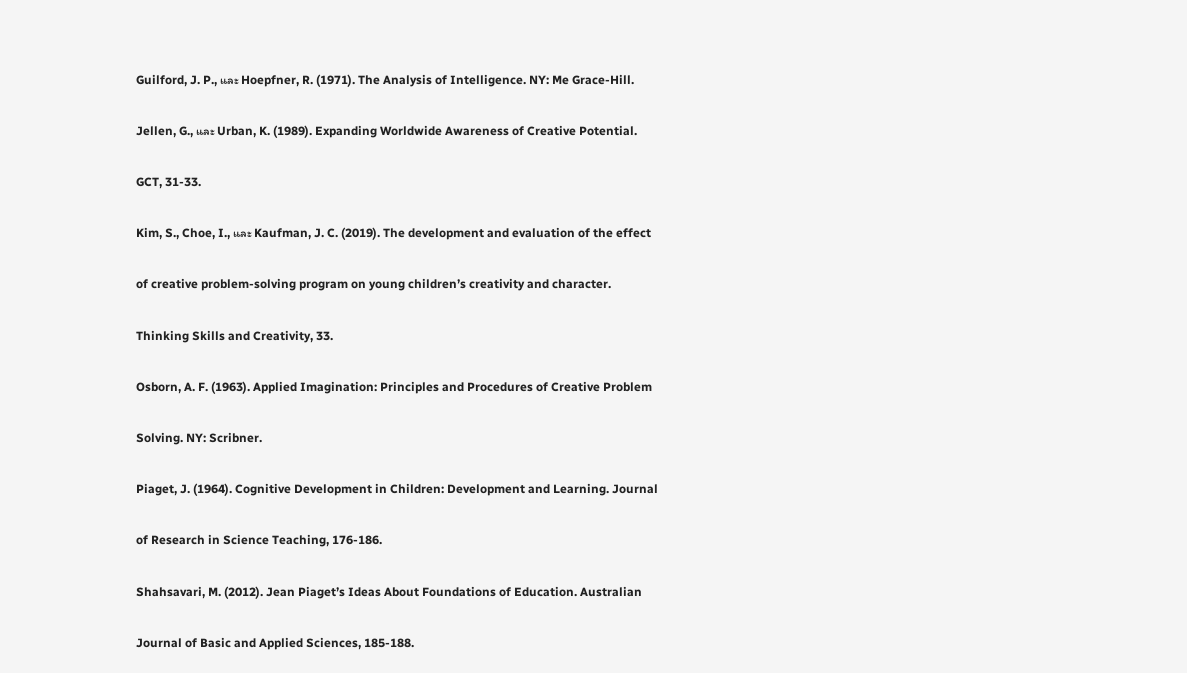Guilford, J. P., และ Hoepfner, R. (1971). The Analysis of Intelligence. NY: Me Grace-Hill.

Jellen, G., และ Urban, K. (1989). Expanding Worldwide Awareness of Creative Potential.

GCT, 31-33.

Kim, S., Choe, I., และ Kaufman, J. C. (2019). The development and evaluation of the effect

of creative problem-solving program on young children’s creativity and character.

Thinking Skills and Creativity, 33.

Osborn, A. F. (1963). Applied Imagination: Principles and Procedures of Creative Problem

Solving. NY: Scribner.

Piaget, J. (1964). Cognitive Development in Children: Development and Learning. Journal

of Research in Science Teaching, 176-186.

Shahsavari, M. (2012). Jean Piaget’s Ideas About Foundations of Education. Australian

Journal of Basic and Applied Sciences, 185-188.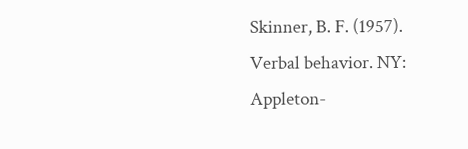Skinner, B. F. (1957). Verbal behavior. NY: Appleton-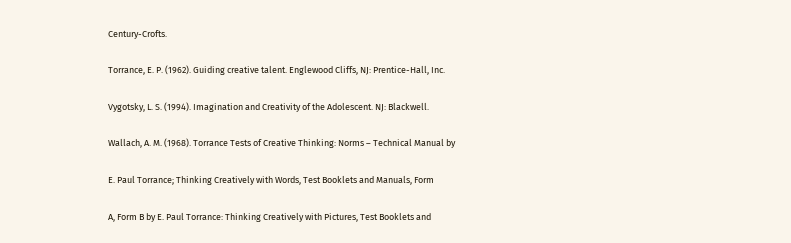Century-Crofts.

Torrance, E. P. (1962). Guiding creative talent. Englewood Cliffs, NJ: Prentice-Hall, Inc.

Vygotsky, L. S. (1994). Imagination and Creativity of the Adolescent. NJ: Blackwell.

Wallach, A. M. (1968). Torrance Tests of Creative Thinking: Norms – Technical Manual by

E. Paul Torrance; Thinking Creatively with Words, Test Booklets and Manuals, Form

A, Form B by E. Paul Torrance: Thinking Creatively with Pictures, Test Booklets and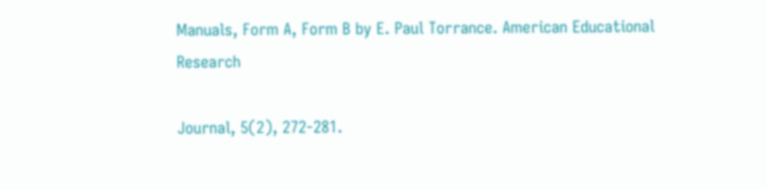Manuals, Form A, Form B by E. Paul Torrance. American Educational Research

Journal, 5(2), 272-281.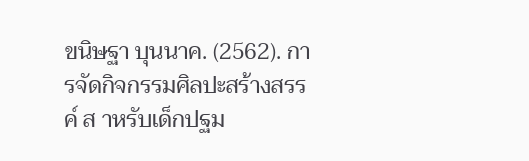ขนิษฐา บุนนาค. (2562). การจัดกิจกรรมศิลปะสร้างสรรค์ ส าหรับเด็กปฐม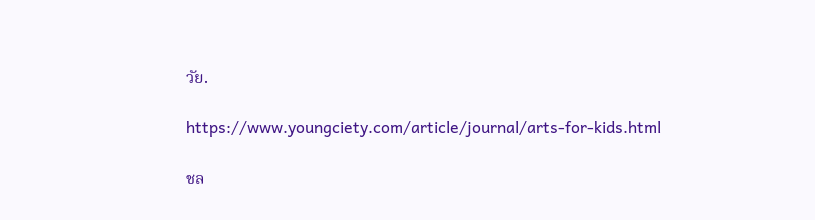วัย.

https://www.youngciety.com/article/journal/arts-for-kids.html

ชล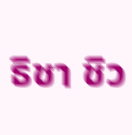ธิชา ชิว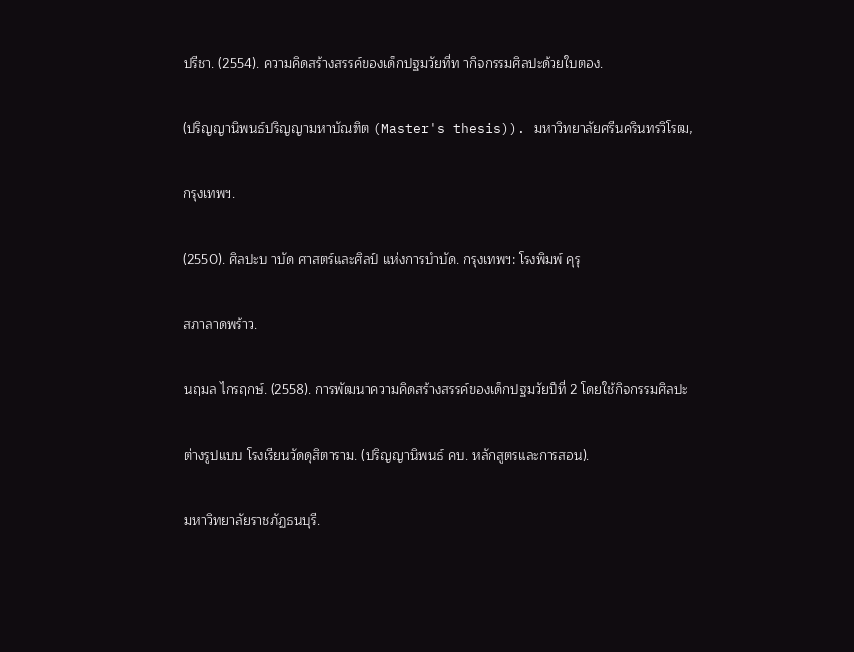ปรีชา. (2554). ความคิดสร้างสรรค์ของเด็กปฐมวัยที่ท ากิจกรรมศิลปะด้วยใบตอง.

(ปริญญานิพนธ์ปริญญามหาบัณฑิต (Master's thesis)). มหาวิทยาลัยศรีนครินทรวิโรฒ,

กรุงเทพฯ.

(2550). ศิลปะบ าบัด ศาสตร์และศิลป์ แห่งการบำบัด. กรุงเทพฯ: โรงพิมพ์ คุรุ

สภาลาดพร้าว.

นฤมล ไกรฤกษ์. (2558). การพัฒนาความคิดสร้างสรรค์ของเด็กปฐมวัยปีที่ 2 โดยใช้กิจกรรมศิลปะ

ต่างรูปแบบ โรงเรียนวัดดุสิตาราม. (ปริญญานิพนธ์ คบ. หลักสูตรและการสอน).

มหาวิทยาลัยราชภัฏธนบุรี.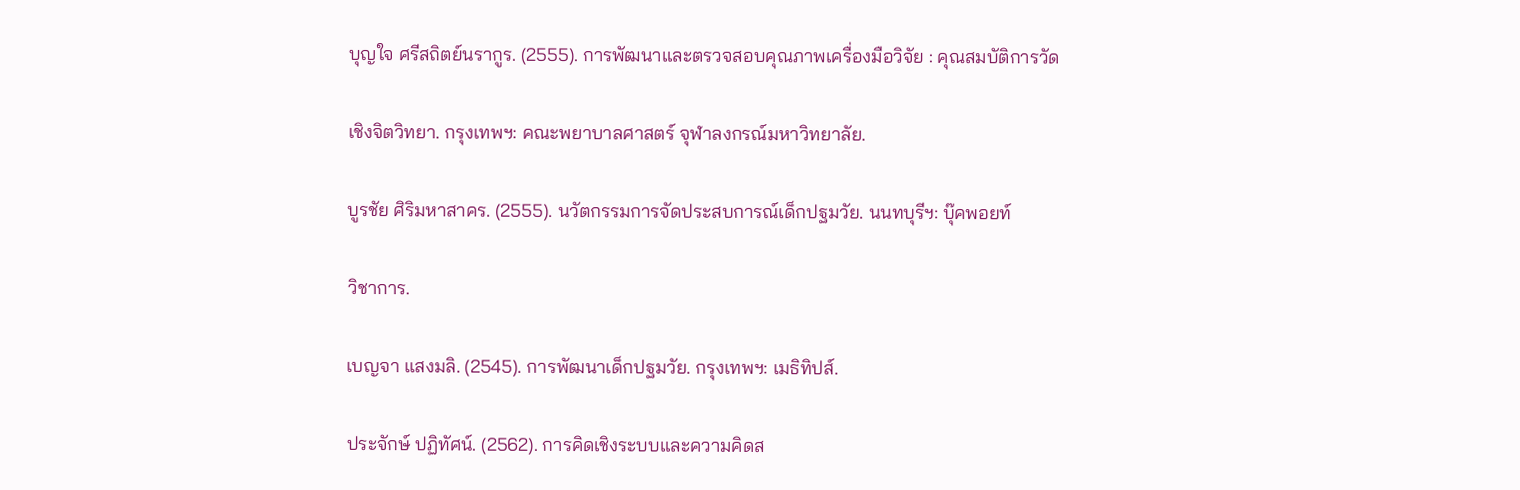บุญใจ ศรีสถิตย์นรากูร. (2555). การพัฒนาและตรวจสอบคุณภาพเครื่องมือวิจัย : คุณสมบัติการวัด

เชิงจิตวิทยา. กรุงเทพฯ: คณะพยาบาลศาสตร์ จุฬาลงกรณ์มหาวิทยาลัย.

บูรชัย ศิริมหาสาคร. (2555). นวัตกรรมการจัดประสบการณ์เด็กปฐมวัย. นนทบุรีฯ: บุ๊คพอยท์

วิชาการ.

เบญจา แสงมลิ. (2545). การพัฒนาเด็กปฐมวัย. กรุงเทพฯ: เมธิทิปส์.

ประจักษ์ ปฏิทัศน์. (2562). การคิดเชิงระบบและความคิดส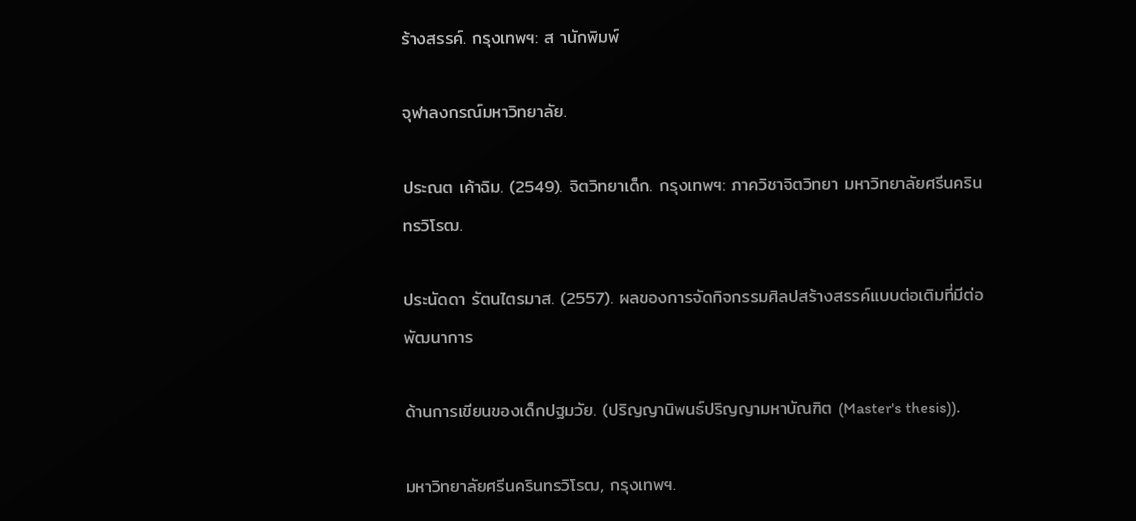ร้างสรรค์. กรุงเทพฯ: ส านักพิมพ์

จุฬาลงกรณ์มหาวิทยาลัย.

ประณต เค้าฉิม. (2549). จิตวิทยาเด็ก. กรุงเทพฯ: ภาควิชาจิตวิทยา มหาวิทยาลัยศรีนครินทรวิโรฒ.

ประนัดดา รัตนไตรมาส. (2557). ผลของการจัดกิจกรรมศิลปสร้างสรรค์แบบต่อเติมที่มีต่อพัฒนาการ

ด้านการเขียนของเด็กปฐมวัย. (ปริญญานิพนธ์ปริญญามหาบัณฑิต (Master's thesis)).

มหาวิทยาลัยศรีนครินทรวิโรฒ, กรุงเทพฯ.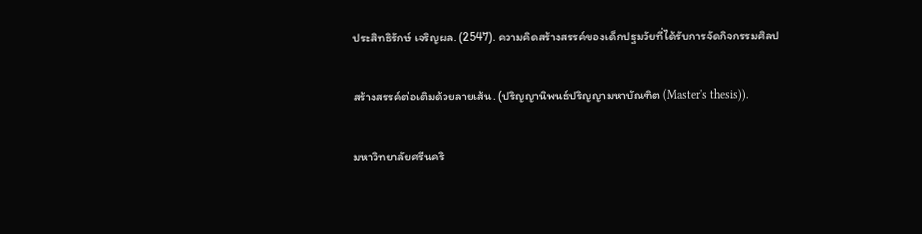ประสิทธิรักษ์ เจริญผล. (2547). ความคิดสร้างสรรค์ของเด็กปฐมวัยที่ได้รับการจัดกิจกรรมศิลป

สร้างสรรค์ต่อเติมด้วยลายเส้น. (ปริญญานิพนธ์ปริญญามหาบัณฑิต (Master's thesis)).

มหาวิทยาลัยศรีนคริ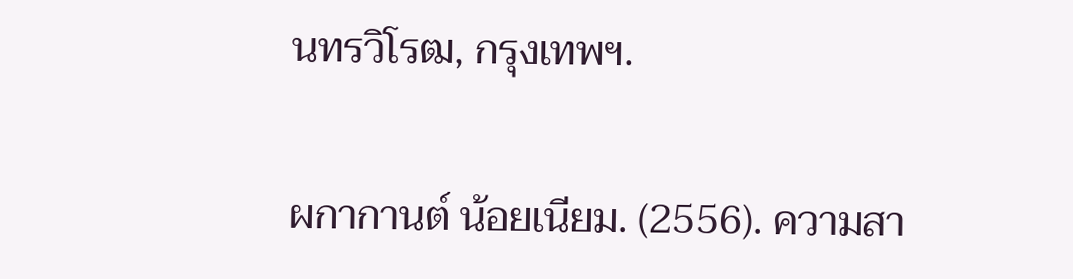นทรวิโรฒ, กรุงเทพฯ.

ผกากานต์ น้อยเนียม. (2556). ความสา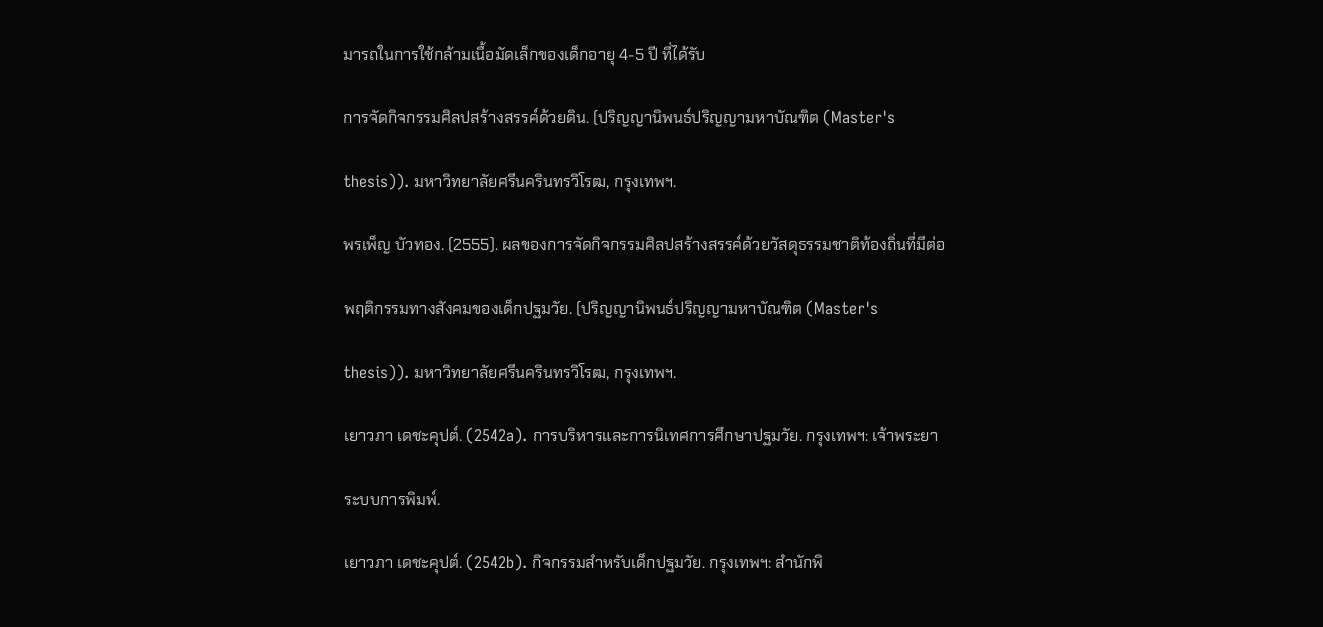มารถในการใช้กล้ามเนื้อมัดเล็กของเด็กอายุ 4-5 ปี ที่ได้รับ

การจัดกิจกรรมศิลปสร้างสรรค์ด้วยดิน. (ปริญญานิพนธ์ปริญญามหาบัณฑิต (Master's

thesis)). มหาวิทยาลัยศรีนครินทรวิโรฒ, กรุงเทพฯ.

พรเพ็ญ บัวทอง. (2555). ผลของการจัดกิจกรรมศิลปสร้างสรรค์ด้วยวัสดุธรรมชาติท้องถิ่นที่มีต่อ

พฤติกรรมทางสังคมของเด็กปฐมวัย. (ปริญญานิพนธ์ปริญญามหาบัณฑิต (Master's

thesis)). มหาวิทยาลัยศรีนครินทรวิโรฒ, กรุงเทพฯ.

เยาวภา เดชะคุปต์. (2542a). การบริหารและการนิเทศการศึกษาปฐมวัย. กรุงเทพฯ: เจ้าพระยา

ระบบการพิมพ์.

เยาวภา เดชะคุปต์. (2542b). กิจกรรมสำหรับเด็กปฐมวัย. กรุงเทพฯ: สำนักพิ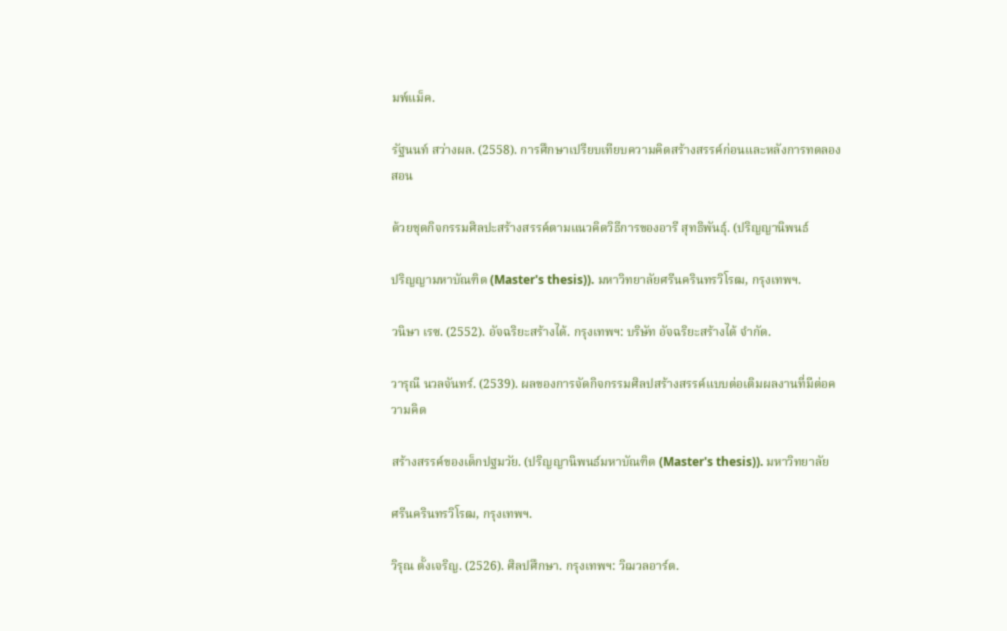มพ์แม็ค.

รัฐนนท์ สว่างผล. (2558). การศึกษาเปรียบเทียบความคิดสร้างสรรค์ก่อนและหลังการทดลองสอน

ด้วยชุดกิจกรรมศิลปะสร้างสรรค์ตามแนวคิดวิธีการของอารี สุทธิพันธุ์. (ปริญญานิพนธ์

ปริญญามหาบัณฑิต (Master's thesis)). มหาวิทยาลัยศรีนครินทรวิโรฒ, กรุงเทพฯ.

วนิษา เรซ. (2552). อัจฉริยะสร้างได้. กรุงเทพฯ: บริษัท อัจฉริยะสร้างได้ จำกัด.

วารุณี นวลจันทร์. (2539). ผลของการจัดกิจกรรมศิลปสร้างสรรค์แบบต่อเติมผลงานที่มีต่อความคิด

สร้างสรรค์ของเด็กปฐมวัย. (ปริญญานิพนธ์มหาบัณฑิต (Master's thesis)). มหาวิทยาลัย

ศรีนครินทรวิโรฒ, กรุงเทพฯ.

วิรุณ ตั้งเจริญ. (2526). ศิลปศึกษา. กรุงเทพฯ: วิฌวลอาร์ต.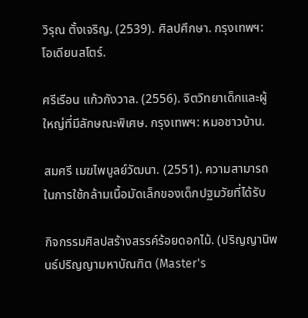วิรุณ ตั้งเจริญ. (2539). ศิลปศึกษา. กรุงเทพฯ: โอเดียนสโตร์.

ศรีเรือน แก้วกังวาล. (2556). จิตวิทยาเด็กและผู้ใหญ่ที่มีลักษณะพิเศษ. กรุงเทพฯ: หมอชาวบ้าน.

สมศรี เมฆไพบูลย์วัฒนา. (2551). ความสามารถในการใช้กล้ามเนื้อมัดเล็กของเด็กปฐมวัยที่ได้รับ

กิจกรรมศิลปสร้างสรรค์ร้อยดอกไม้. (ปริญญานิพนธ์ปริญญามหาบัณฑิต (Master's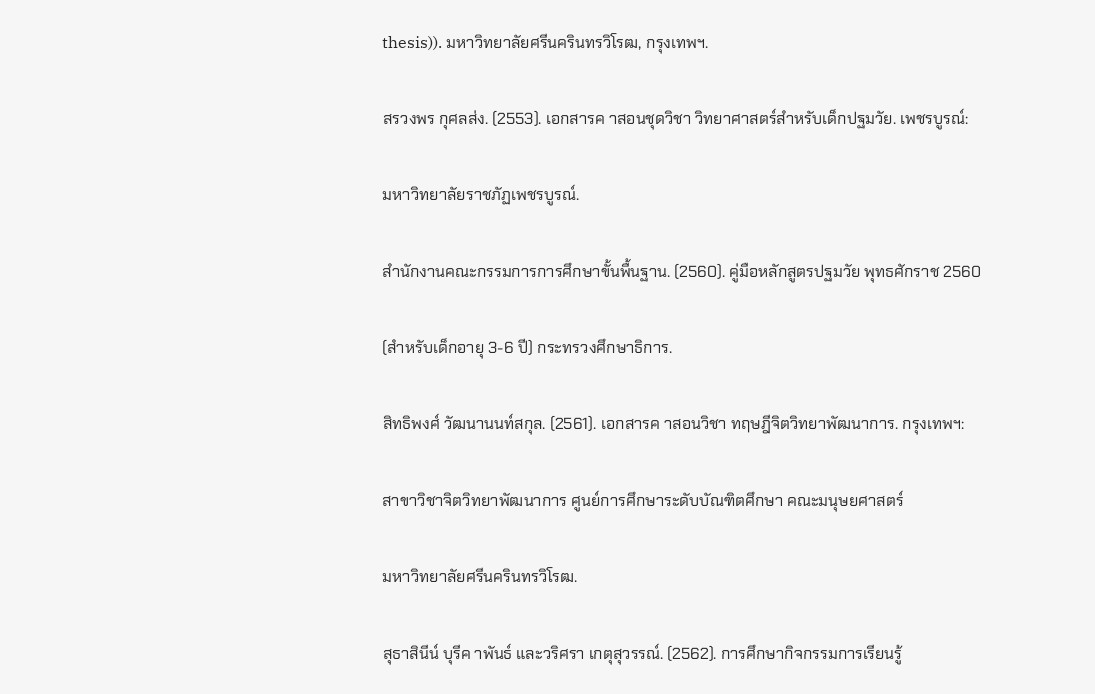thesis)). มหาวิทยาลัยศรีนครินทรวิโรฒ, กรุงเทพฯ.

สรวงพร กุศลส่ง. (2553). เอกสารค าสอนชุดวิชา วิทยาศาสตร์สำหรับเด็กปฐมวัย. เพชรบูรณ์:

มหาวิทยาลัยราชภัฏเพชรบูรณ์.

สำนักงานคณะกรรมการการศึกษาขั้นพื้นฐาน. (2560). คู่มือหลักสูตรปฐมวัย พุทธศักราช 2560

(สำหรับเด็กอายุ 3-6 ปี) กระทรวงศึกษาธิการ.

สิทธิพงศ์ วัฒนานนท์สกุล. (2561). เอกสารค าสอนวิชา ทฤษฎีจิตวิทยาพัฒนาการ. กรุงเทพฯ:

สาขาวิชาจิตวิทยาพัฒนาการ ศูนย์การศึกษาระดับบัณฑิตศึกษา คณะมนุษยศาสตร์

มหาวิทยาลัยศรีนครินทรวิโรฒ.

สุธาสินีน์ บุรีค าพันธ์ และวริศรา เกตุสุวรรณ์. (2562). การศึกษากิจกรรมการเรียนรู้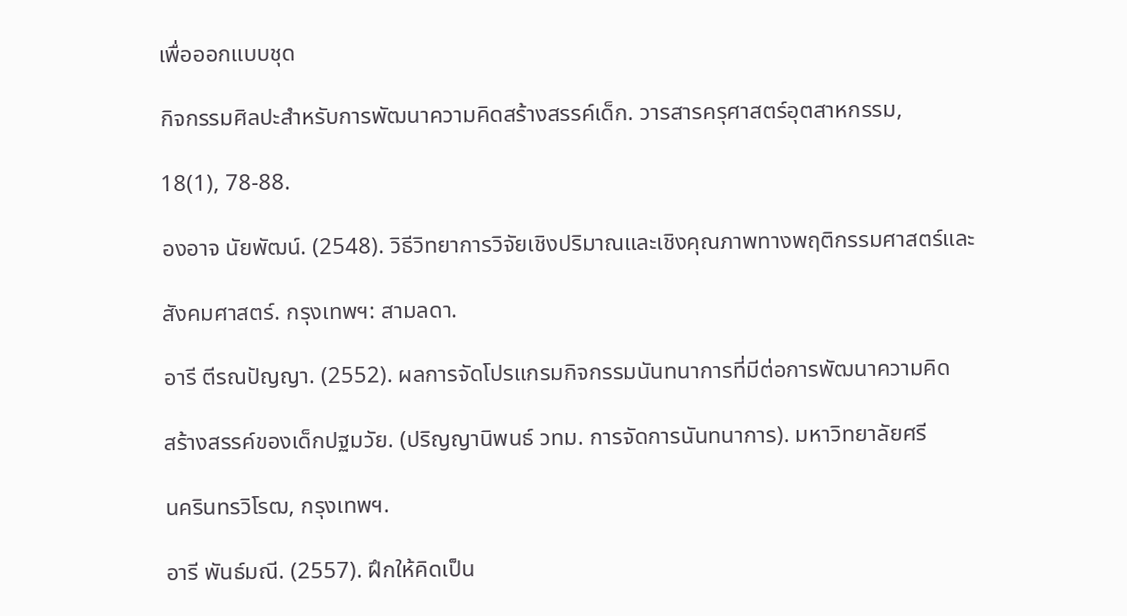เพื่อออกแบบชุด

กิจกรรมศิลปะสำหรับการพัฒนาความคิดสร้างสรรค์เด็ก. วารสารครุศาสตร์อุตสาหกรรม,

18(1), 78-88.

องอาจ นัยพัฒน์. (2548). วิธีวิทยาการวิจัยเชิงปริมาณและเชิงคุณภาพทางพฤติกรรมศาสตร์และ

สังคมศาสตร์. กรุงเทพฯ: สามลดา.

อารี ตีรณปัญญา. (2552). ผลการจัดโปรแกรมกิจกรรมนันทนาการที่มีต่อการพัฒนาความคิด

สร้างสรรค์ของเด็กปฐมวัย. (ปริญญานิพนธ์ วทม. การจัดการนันทนาการ). มหาวิทยาลัยศรี

นครินทรวิโรฒ, กรุงเทพฯ.

อารี พันธ์มณี. (2557). ฝึกให้คิดเป็น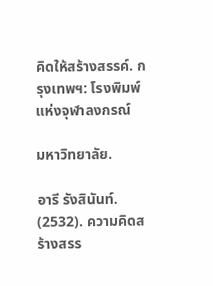คิดให้สร้างสรรค์. กรุงเทพฯ: โรงพิมพ์แห่งจุฬาลงกรณ์

มหาวิทยาลัย.

อารี รังสินันท์. (2532). ความคิดสร้างสรร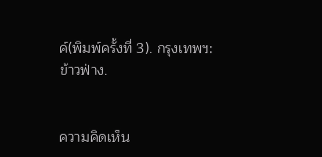ค์(พิมพ์ครั้งที่ 3). กรุงเทพฯ: ข้าวฟ่าง.


ความคิดเห็น